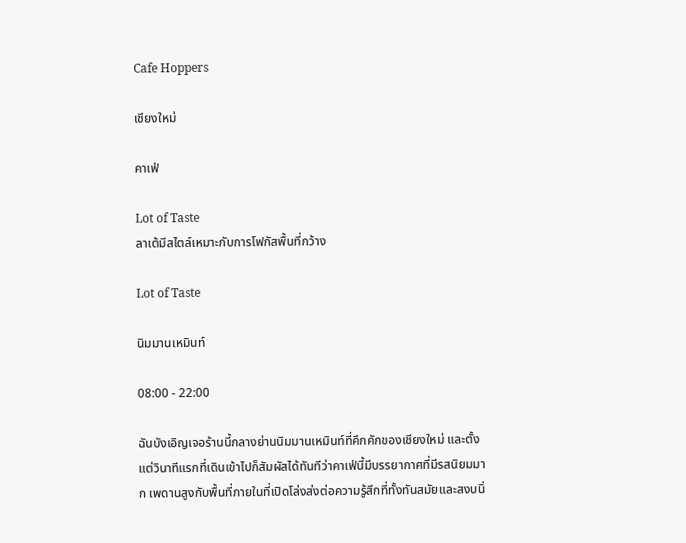Cafe Hoppers

เชียงใหม่

คาเฟ่

Lot of Taste
ลาเต้มีสไตล์เหมาะกับการโฟกัสพื้นที่กว้าง

Lot of Taste

นิมมานเหมินท์

08:00 - 22:00

ฉันบังเอิญเจอร้านนี้กลางย่านนิมมานเหมินท์ที่คึกคักของเชียงใหม่ และตั้งแต่วินาทีแรกที่เดินเข้าไปก็สัมผัสได้ทันทีว่าคาเฟ่นี้มีบรรยากาศที่มีรสนิยมมาก เพดานสูงกับพื้นที่ภายในที่เปิดโล่งส่งต่อความรู้สึกที่ทั้งทันสมัยและสงบนิ่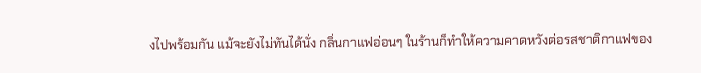งไปพร้อมกัน แม้จะยังไม่ทันได้นั่ง กลิ่นกาแฟอ่อนๆ ในร้านก็ทำให้ความคาดหวังต่อรสชาติกาแฟของ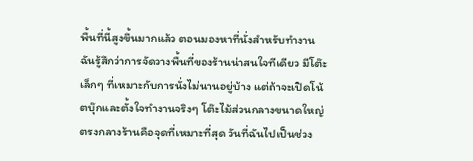พื้นที่นี้สูงขึ้นมากแล้ว ตอนมองหาที่นั่งสำหรับทำงาน ฉันรู้สึกว่าการจัดวางพื้นที่ของร้านน่าสนใจทีเดียว มีโต๊ะเล็กๆ ที่เหมาะกับการนั่งไม่นานอยู่บ้าง แต่ถ้าจะเปิดโน้ตบุ๊กและตั้งใจทำงานจริงๆ โต๊ะไม้ส่วนกลางขนาดใหญ่ตรงกลางร้านคือจุดที่เหมาะที่สุด วันที่ฉันไปเป็นช่วง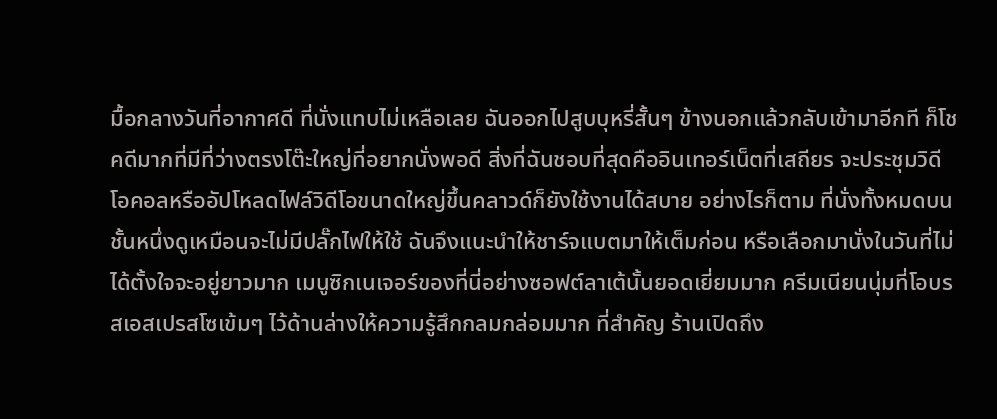มื้อกลางวันที่อากาศดี ที่นั่งแทบไม่เหลือเลย ฉันออกไปสูบบุหรี่สั้นๆ ข้างนอกแล้วกลับเข้ามาอีกที ก็โชคดีมากที่มีที่ว่างตรงโต๊ะใหญ่ที่อยากนั่งพอดี สิ่งที่ฉันชอบที่สุดคืออินเทอร์เน็ตที่เสถียร จะประชุมวิดีโอคอลหรืออัปโหลดไฟล์วิดีโอขนาดใหญ่ขึ้นคลาวด์ก็ยังใช้งานได้สบาย อย่างไรก็ตาม ที่นั่งทั้งหมดบนชั้นหนึ่งดูเหมือนจะไม่มีปลั๊กไฟให้ใช้ ฉันจึงแนะนำให้ชาร์จแบตมาให้เต็มก่อน หรือเลือกมานั่งในวันที่ไม่ได้ตั้งใจจะอยู่ยาวมาก เมนูซิกเนเจอร์ของที่นี่อย่างซอฟต์ลาเต้นั้นยอดเยี่ยมมาก ครีมเนียนนุ่มที่โอบรสเอสเปรสโซเข้มๆ ไว้ด้านล่างให้ความรู้สึกกลมกล่อมมาก ที่สำคัญ ร้านเปิดถึง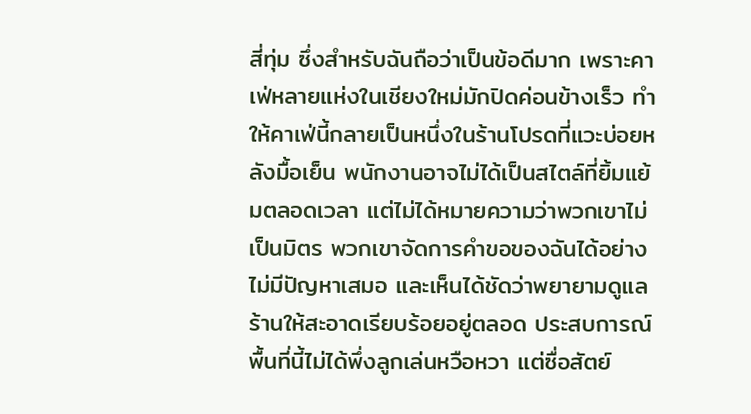สี่ทุ่ม ซึ่งสำหรับฉันถือว่าเป็นข้อดีมาก เพราะคาเฟ่หลายแห่งในเชียงใหม่มักปิดค่อนข้างเร็ว ทำให้คาเฟ่นี้กลายเป็นหนึ่งในร้านโปรดที่แวะบ่อยหลังมื้อเย็น พนักงานอาจไม่ได้เป็นสไตล์ที่ยิ้มแย้มตลอดเวลา แต่ไม่ได้หมายความว่าพวกเขาไม่เป็นมิตร พวกเขาจัดการคำขอของฉันได้อย่างไม่มีปัญหาเสมอ และเห็นได้ชัดว่าพยายามดูแลร้านให้สะอาดเรียบร้อยอยู่ตลอด ประสบการณ์พื้นที่นี้ไม่ได้พึ่งลูกเล่นหวือหวา แต่ซื่อสัตย์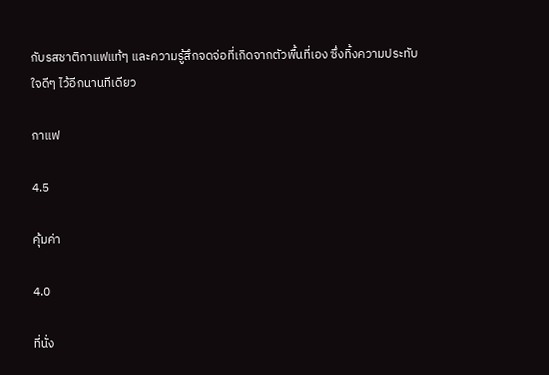กับรสชาติกาแฟแท้ๆ และความรู้สึกจดจ่อที่เกิดจากตัวพื้นที่เอง ซึ่งทิ้งความประทับใจดีๆ ไว้อีกนานทีเดียว

กาแฟ

4.5

คุ้มค่า

4.0

ที่นั่ง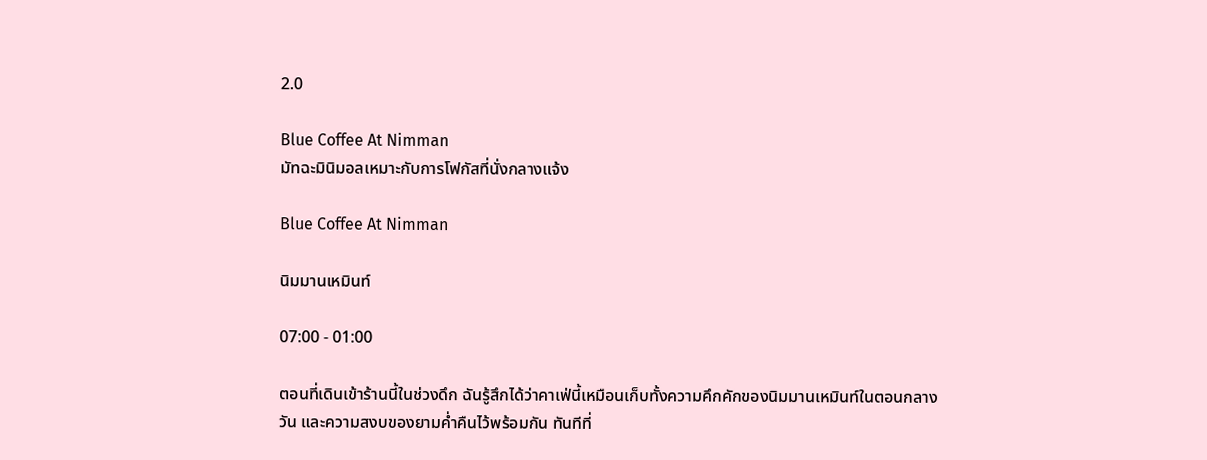2.0

Blue Coffee At Nimman
มัทฉะมินิมอลเหมาะกับการโฟกัสที่นั่งกลางแจ้ง

Blue Coffee At Nimman

นิมมานเหมินท์

07:00 - 01:00

ตอนที่เดินเข้าร้านนี้ในช่วงดึก ฉันรู้สึกได้ว่าคาเฟ่นี้เหมือนเก็บทั้งความคึกคักของนิมมานเหมินท์ในตอนกลางวัน และความสงบของยามค่ำคืนไว้พร้อมกัน ทันทีที่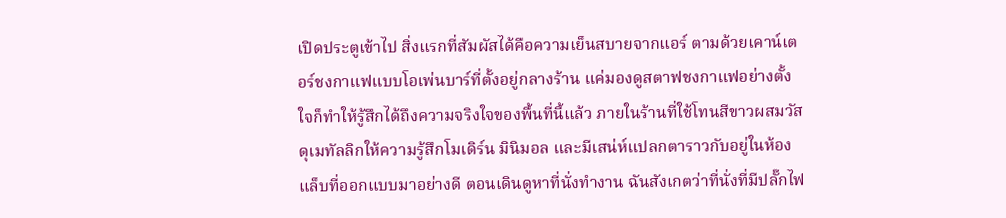เปิดประตูเข้าไป สิ่งแรกที่สัมผัสได้คือความเย็นสบายจากแอร์ ตามด้วยเคาน์เตอร์ชงกาแฟแบบโอเพ่นบาร์ที่ตั้งอยู่กลางร้าน แค่มองดูสตาฟชงกาแฟอย่างตั้งใจก็ทำให้รู้สึกได้ถึงความจริงใจของพื้นที่นี้แล้ว ภายในร้านที่ใช้โทนสีขาวผสมวัสดุเมทัลลิกให้ความรู้สึกโมเดิร์น มินิมอล และมีเสน่ห์แปลกตาราวกับอยู่ในห้องแล็บที่ออกแบบมาอย่างดี ตอนเดินดูหาที่นั่งทำงาน ฉันสังเกตว่าที่นั่งที่มีปลั๊กไฟ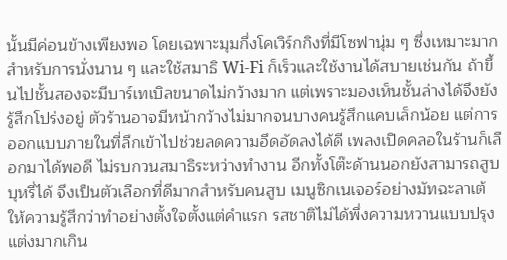นั้นมีค่อนข้างเพียงพอ โดยเฉพาะมุมกึ่งโคเวิร์กกิงที่มีโซฟานุ่ม ๆ ซึ่งเหมาะมากสำหรับการนั่งนาน ๆ และใช้สมาธิ Wi‑Fi ก็เร็วและใช้งานได้สบายเช่นกัน ถ้าขึ้นไปชั้นสองจะมีบาร์เทเบิลขนาดไม่กว้างมาก แต่เพราะมองเห็นชั้นล่างได้จึงยังรู้สึกโปร่งอยู่ ตัวร้านอาจมีหน้ากว้างไม่มากจนบางคนรู้สึกแคบเล็กน้อย แต่การออกแบบภายในที่ลึกเข้าไปช่วยลดความอึดอัดลงได้ดี เพลงเปิดคลอในร้านก็เลือกมาได้พอดี ไม่รบกวนสมาธิระหว่างทำงาน อีกทั้งโต๊ะด้านนอกยังสามารถสูบบุหรี่ได้ จึงเป็นตัวเลือกที่ดีมากสำหรับคนสูบ เมนูซิกเนเจอร์อย่างมัทฉะลาเต้ให้ความรู้สึกว่าทำอย่างตั้งใจตั้งแต่คำแรก รสชาติไม่ได้พึ่งความหวานแบบปรุงแต่งมากเกิน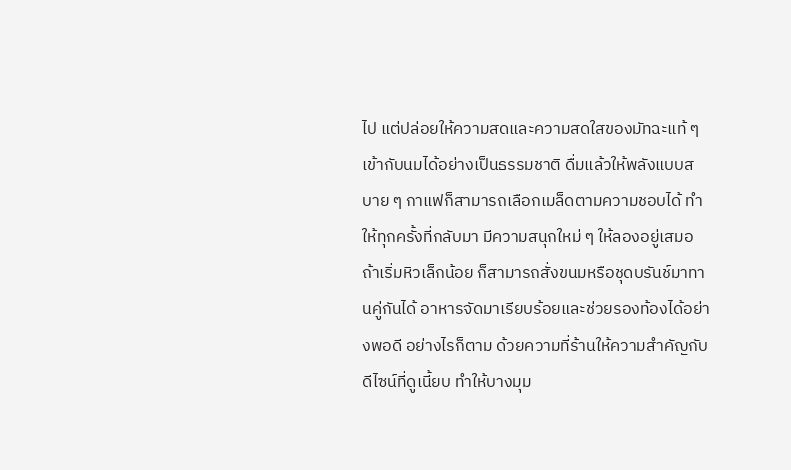ไป แต่ปล่อยให้ความสดและความสดใสของมัทฉะแท้ ๆ เข้ากับนมได้อย่างเป็นธรรมชาติ ดื่มแล้วให้พลังแบบสบาย ๆ กาแฟก็สามารถเลือกเมล็ดตามความชอบได้ ทำให้ทุกครั้งที่กลับมา มีความสนุกใหม่ ๆ ให้ลองอยู่เสมอ ถ้าเริ่มหิวเล็กน้อย ก็สามารถสั่งขนมหรือชุดบรันช์มาทานคู่กันได้ อาหารจัดมาเรียบร้อยและช่วยรองท้องได้อย่างพอดี อย่างไรก็ตาม ด้วยความที่ร้านให้ความสำคัญกับดีไซน์ที่ดูเนี้ยบ ทำให้บางมุม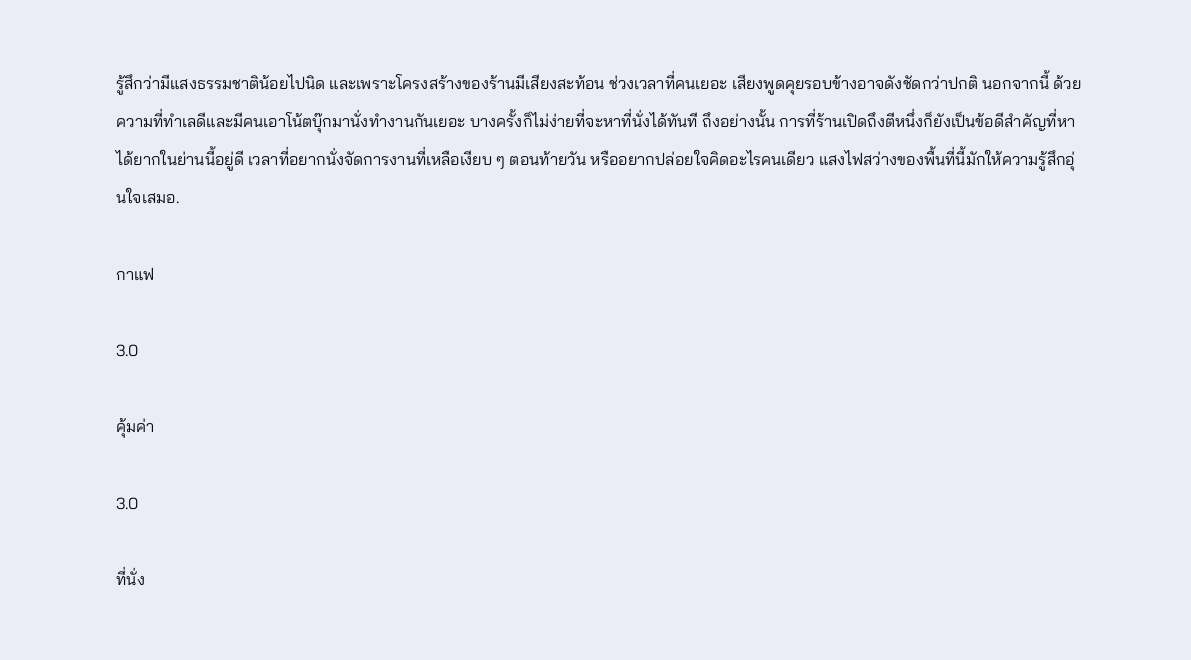รู้สึกว่ามีแสงธรรมชาติน้อยไปนิด และเพราะโครงสร้างของร้านมีเสียงสะท้อน ช่วงเวลาที่คนเยอะ เสียงพูดคุยรอบข้างอาจดังชัดกว่าปกติ นอกจากนี้ ด้วยความที่ทำเลดีและมีคนเอาโน้ตบุ๊กมานั่งทำงานกันเยอะ บางครั้งก็ไม่ง่ายที่จะหาที่นั่งได้ทันที ถึงอย่างนั้น การที่ร้านเปิดถึงตีหนึ่งก็ยังเป็นข้อดีสำคัญที่หาได้ยากในย่านนี้อยู่ดี เวลาที่อยากนั่งจัดการงานที่เหลือเงียบ ๆ ตอนท้ายวัน หรืออยากปล่อยใจคิดอะไรคนเดียว แสงไฟสว่างของพื้นที่นี้มักให้ความรู้สึกอุ่นใจเสมอ.

กาแฟ

3.0

คุ้มค่า

3.0

ที่นั่ง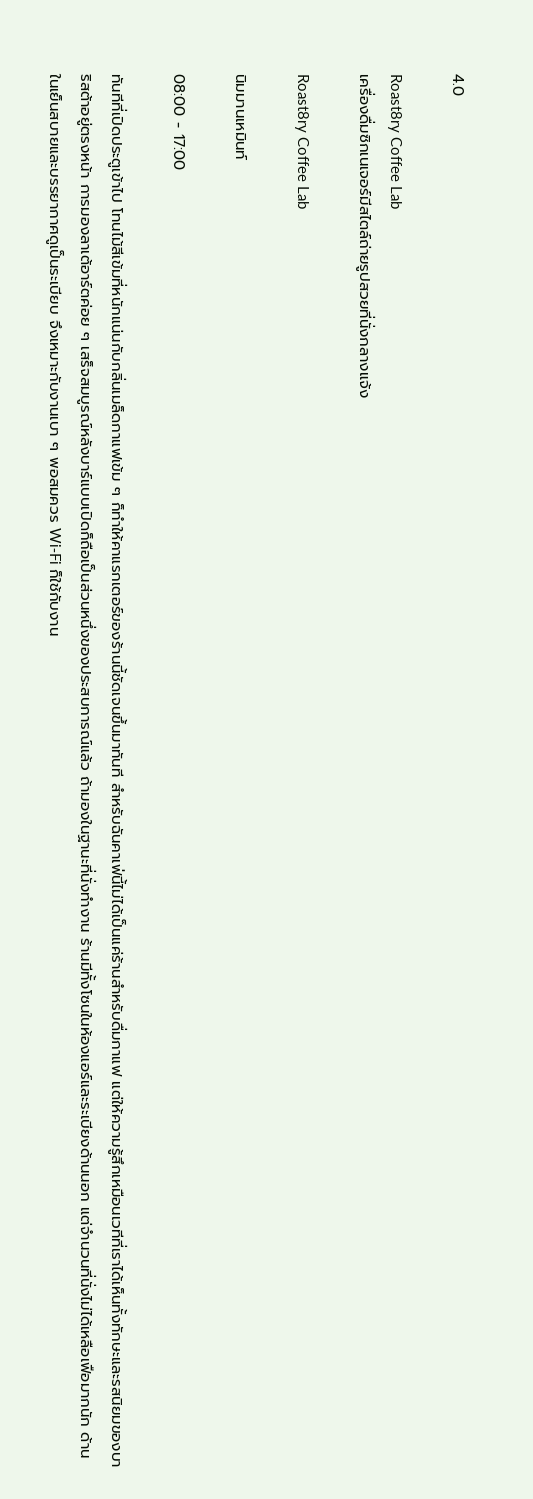4.0

Roast8ry Coffee Lab
เครื่องดื่มซิกเนเจอร์มีสไตล์ถ่ายรูปสวยที่นั่งกลางแจ้ง

Roast8ry Coffee Lab

นิมมานเหมินท์

08:00 - 17:00

ทันทีที่เปิดประตูเข้าไป โทนไม้สีเข้มที่หนักแน่นกับกลิ่นเมล็ดกาแฟเข้ม ๆ ก็ทำให้คาแรกเตอร์ของร้านนี้ชัดเจนขึ้นมาทันที สำหรับฉันคาเฟ่นี้ไม่ได้เป็นแค่ร้านสำหรับดื่มกาแฟ แต่ให้ความรู้สึกเหมือนเวทีที่เราได้เห็นทั้งทักษะและรสนิยมของบาริสต้าอยู่ตรงหน้า การมองลาเต้อาร์ตค่อย ๆ เสร็จสมบูรณ์หลังบาร์แบบเปิดก็ถือเป็นส่วนหนึ่งของประสบการณ์แล้ว ถ้ามองในฐานะที่นั่งทำงาน ร้านมีทั้งโซนในห้องแอร์และระเบียงด้านนอก แต่จำนวนที่นั่งไม่ได้เหลือเฟือมากนัก ด้านในเย็นสบายและบรรยากาศดูเป็นระเบียบ จึงเหมาะกับงานเบา ๆ พอสมควร Wi‑Fi ก็ใช้กับงาน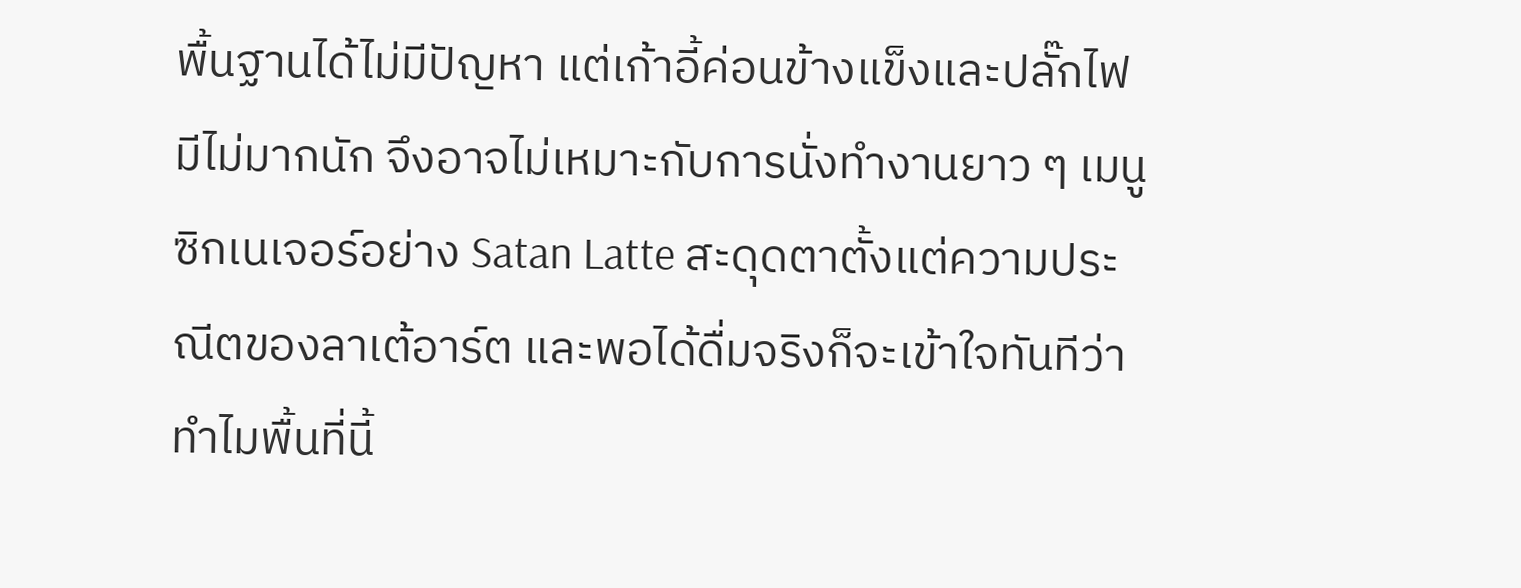พื้นฐานได้ไม่มีปัญหา แต่เก้าอี้ค่อนข้างแข็งและปลั๊กไฟมีไม่มากนัก จึงอาจไม่เหมาะกับการนั่งทำงานยาว ๆ เมนูซิกเนเจอร์อย่าง Satan Latte สะดุดตาตั้งแต่ความประณีตของลาเต้อาร์ต และพอได้ดื่มจริงก็จะเข้าใจทันทีว่าทำไมพื้นที่นี้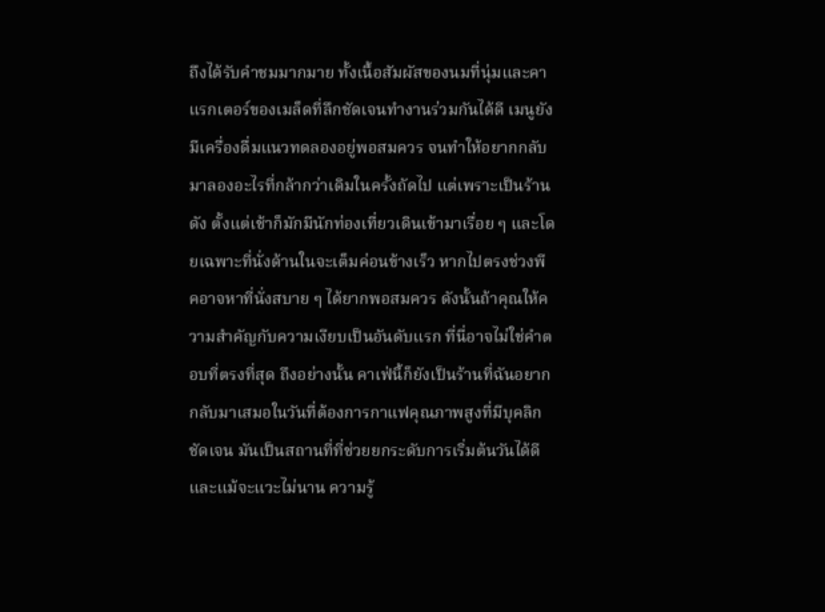ถึงได้รับคำชมมากมาย ทั้งเนื้อสัมผัสของนมที่นุ่มและคาแรกเตอร์ของเมล็ดที่ลึกชัดเจนทำงานร่วมกันได้ดี เมนูยังมีเครื่องดื่มแนวทดลองอยู่พอสมควร จนทำให้อยากกลับมาลองอะไรที่กล้ากว่าเดิมในครั้งถัดไป แต่เพราะเป็นร้านดัง ตั้งแต่เช้าก็มักมีนักท่องเที่ยวเดินเข้ามาเรื่อย ๆ และโดยเฉพาะที่นั่งด้านในจะเต็มค่อนข้างเร็ว หากไปตรงช่วงพีคอาจหาที่นั่งสบาย ๆ ได้ยากพอสมควร ดังนั้นถ้าคุณให้ความสำคัญกับความเงียบเป็นอันดับแรก ที่นี่อาจไม่ใช่คำตอบที่ตรงที่สุด ถึงอย่างนั้น คาเฟ่นี้ก็ยังเป็นร้านที่ฉันอยากกลับมาเสมอในวันที่ต้องการกาแฟคุณภาพสูงที่มีบุคลิกชัดเจน มันเป็นสถานที่ที่ช่วยยกระดับการเริ่มต้นวันได้ดี และแม้จะแวะไม่นาน ความรู้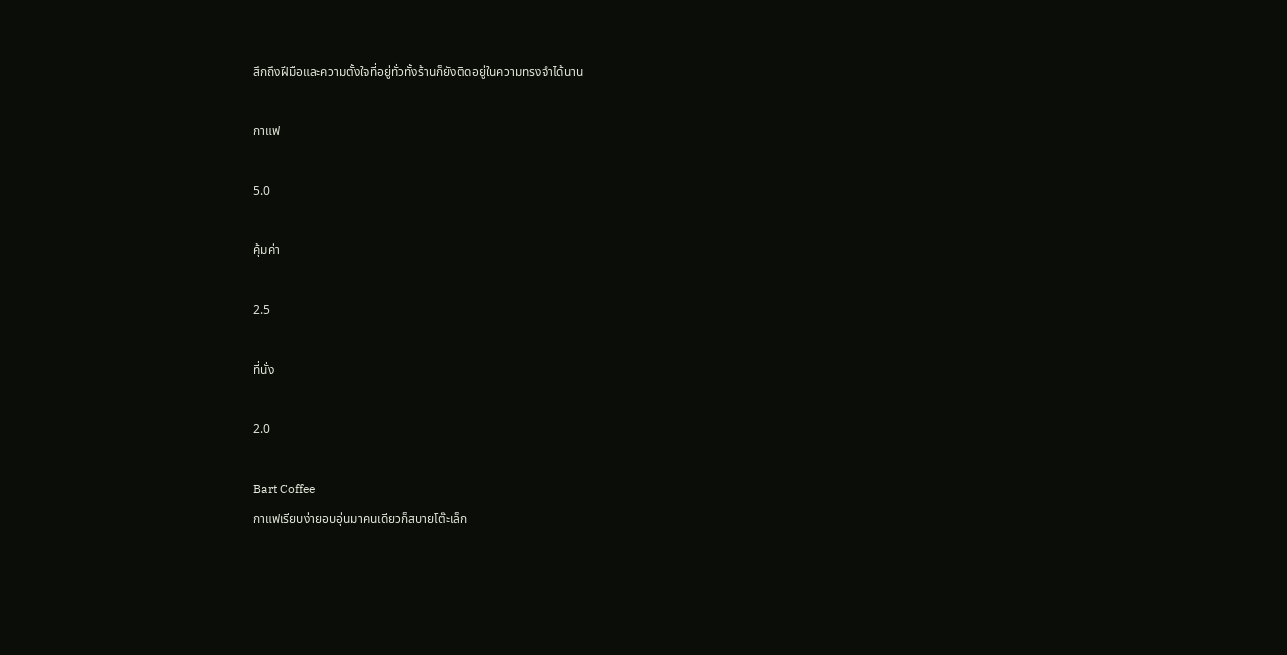สึกถึงฝีมือและความตั้งใจที่อยู่ทั่วทั้งร้านก็ยังติดอยู่ในความทรงจำได้นาน

กาแฟ

5.0

คุ้มค่า

2.5

ที่นั่ง

2.0

Bart Coffee
กาแฟเรียบง่ายอบอุ่นมาคนเดียวก็สบายโต๊ะเล็ก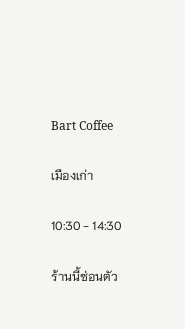Bart Coffee

เมืองเก่า

10:30 - 14:30

ร้านนี้ซ่อนตัว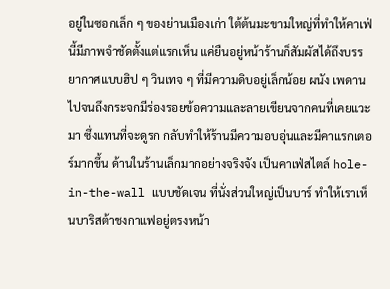อยู่ในซอกเล็ก ๆ ของย่านเมืองเก่า ใต้ต้นมะขามใหญ่ที่ทำให้คาเฟ่นี้มีภาพจำชัดตั้งแต่แรกเห็น แค่ยืนอยู่หน้าร้านก็สัมผัสได้ถึงบรรยากาศแบบฮิป ๆ วินเทจ ๆ ที่มีความดิบอยู่เล็กน้อย ผนัง เพดาน ไปจนถึงกระจกมีร่องรอยข้อความและลายเขียนจากคนที่เคยแวะมา ซึ่งแทนที่จะดูรก กลับทำให้ร้านมีความอบอุ่นและมีคาแรกเตอร์มากขึ้น ด้านในร้านเล็กมากอย่างจริงจัง เป็นคาเฟ่สไตล์ hole-in-the-wall แบบชัดเจน ที่นั่งส่วนใหญ่เป็นบาร์ ทำให้เราเห็นบาริสต้าชงกาแฟอยู่ตรงหน้า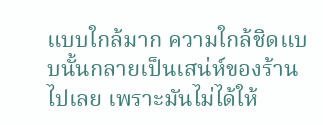แบบใกล้มาก ความใกล้ชิดแบบนั้นกลายเป็นเสน่ห์ของร้านไปเลย เพราะมันไม่ได้ให้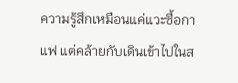ความรู้สึกเหมือนแค่แวะซื้อกาแฟ แต่คล้ายกับเดินเข้าไปในส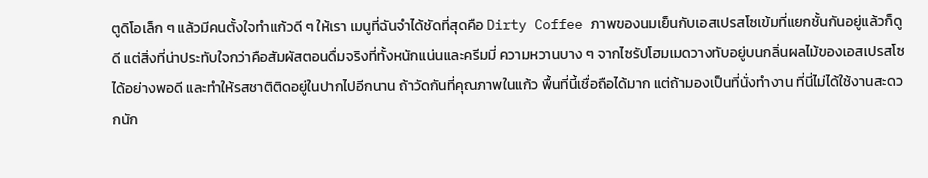ตูดิโอเล็ก ๆ แล้วมีคนตั้งใจทำแก้วดี ๆ ให้เรา เมนูที่ฉันจำได้ชัดที่สุดคือ Dirty Coffee ภาพของนมเย็นกับเอสเปรสโซเข้มที่แยกชั้นกันอยู่แล้วก็ดูดี แต่สิ่งที่น่าประทับใจกว่าคือสัมผัสตอนดื่มจริงที่ทั้งหนักแน่นและครีมมี่ ความหวานบาง ๆ จากไซรัปโฮมเมดวางทับอยู่บนกลิ่นผลไม้ของเอสเปรสโซได้อย่างพอดี และทำให้รสชาติติดอยู่ในปากไปอีกนาน ถ้าวัดกันที่คุณภาพในแก้ว พื้นที่นี้เชื่อถือได้มาก แต่ถ้ามองเป็นที่นั่งทำงาน ที่นี่ไม่ได้ใช้งานสะดวกนัก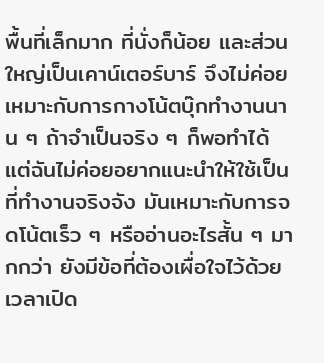พื้นที่เล็กมาก ที่นั่งก็น้อย และส่วนใหญ่เป็นเคาน์เตอร์บาร์ จึงไม่ค่อยเหมาะกับการกางโน้ตบุ๊กทำงานนาน ๆ ถ้าจำเป็นจริง ๆ ก็พอทำได้ แต่ฉันไม่ค่อยอยากแนะนำให้ใช้เป็นที่ทำงานจริงจัง มันเหมาะกับการจดโน้ตเร็ว ๆ หรืออ่านอะไรสั้น ๆ มากกว่า ยังมีข้อที่ต้องเผื่อใจไว้ด้วย เวลาเปิด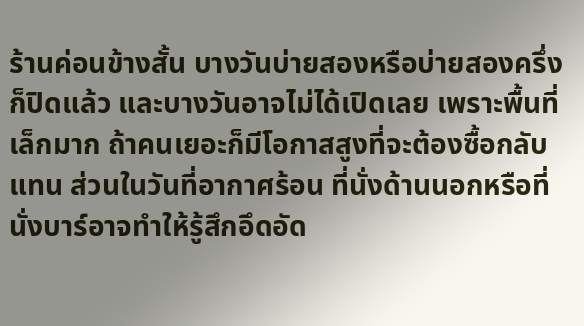ร้านค่อนข้างสั้น บางวันบ่ายสองหรือบ่ายสองครึ่งก็ปิดแล้ว และบางวันอาจไม่ได้เปิดเลย เพราะพื้นที่เล็กมาก ถ้าคนเยอะก็มีโอกาสสูงที่จะต้องซื้อกลับแทน ส่วนในวันที่อากาศร้อน ที่นั่งด้านนอกหรือที่นั่งบาร์อาจทำให้รู้สึกอึดอัด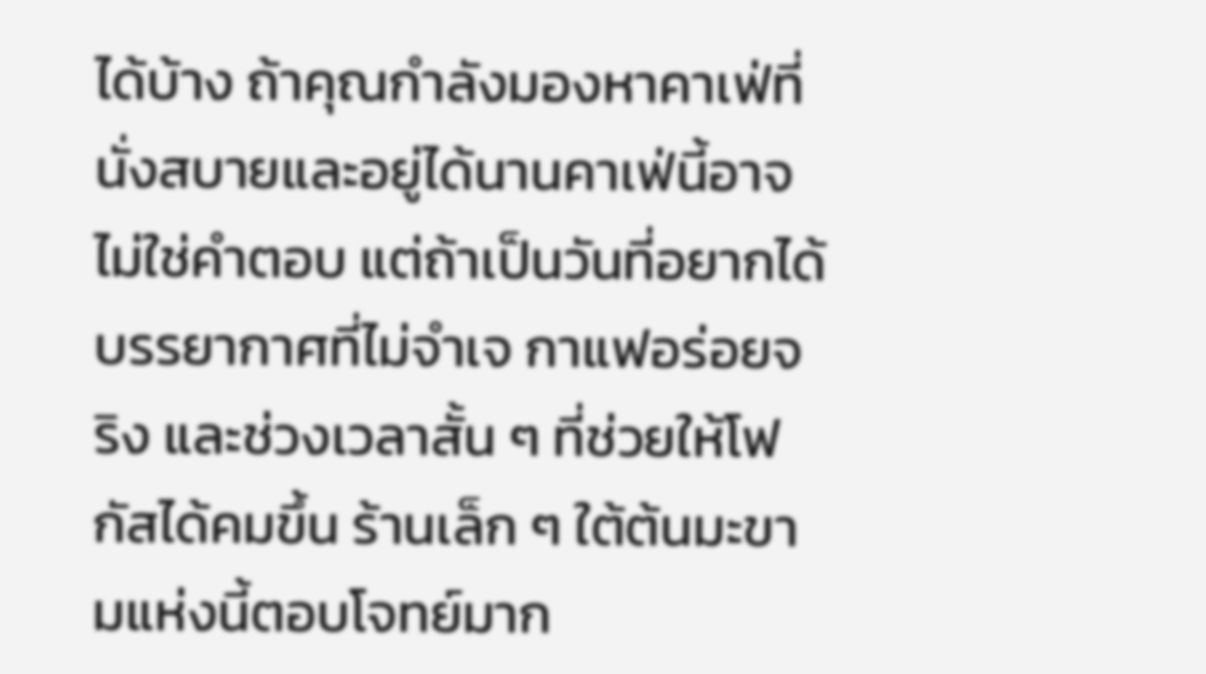ได้บ้าง ถ้าคุณกำลังมองหาคาเฟ่ที่นั่งสบายและอยู่ได้นานคาเฟ่นี้อาจไม่ใช่คำตอบ แต่ถ้าเป็นวันที่อยากได้บรรยากาศที่ไม่จำเจ กาแฟอร่อยจริง และช่วงเวลาสั้น ๆ ที่ช่วยให้โฟกัสได้คมขึ้น ร้านเล็ก ๆ ใต้ต้นมะขามแห่งนี้ตอบโจทย์มาก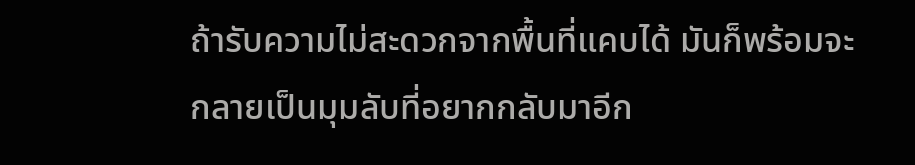ถ้ารับความไม่สะดวกจากพื้นที่แคบได้ มันก็พร้อมจะกลายเป็นมุมลับที่อยากกลับมาอีก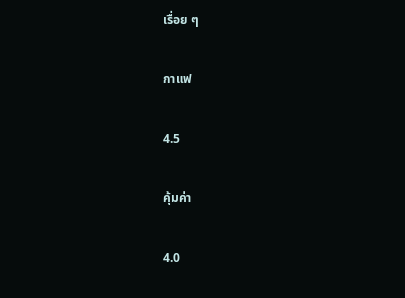เรื่อย ๆ

กาแฟ

4.5

คุ้มค่า

4.0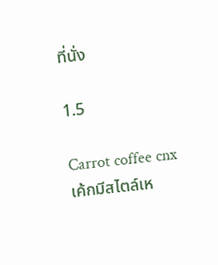ที่นั่ง

1.5

Carrot coffee cnx
เค้กมีสไตล์เห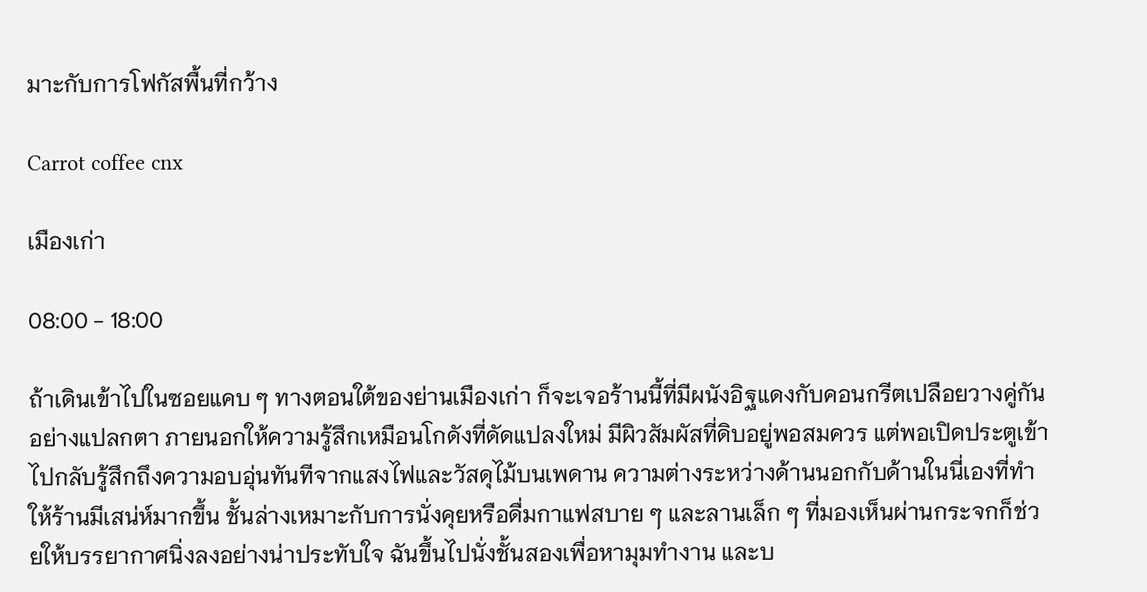มาะกับการโฟกัสพื้นที่กว้าง

Carrot coffee cnx

เมืองเก่า

08:00 - 18:00

ถ้าเดินเข้าไปในซอยแคบ ๆ ทางตอนใต้ของย่านเมืองเก่า ก็จะเจอร้านนี้ที่มีผนังอิฐแดงกับคอนกรีตเปลือยวางคู่กันอย่างแปลกตา ภายนอกให้ความรู้สึกเหมือนโกดังที่ดัดแปลงใหม่ มีผิวสัมผัสที่ดิบอยู่พอสมควร แต่พอเปิดประตูเข้าไปกลับรู้สึกถึงความอบอุ่นทันทีจากแสงไฟและวัสดุไม้บนเพดาน ความต่างระหว่างด้านนอกกับด้านในนี่เองที่ทำให้ร้านมีเสน่ห์มากขึ้น ชั้นล่างเหมาะกับการนั่งคุยหรือดื่มกาแฟสบาย ๆ และลานเล็ก ๆ ที่มองเห็นผ่านกระจกก็ช่วยให้บรรยากาศนิ่งลงอย่างน่าประทับใจ ฉันขึ้นไปนั่งชั้นสองเพื่อหามุมทำงาน และบ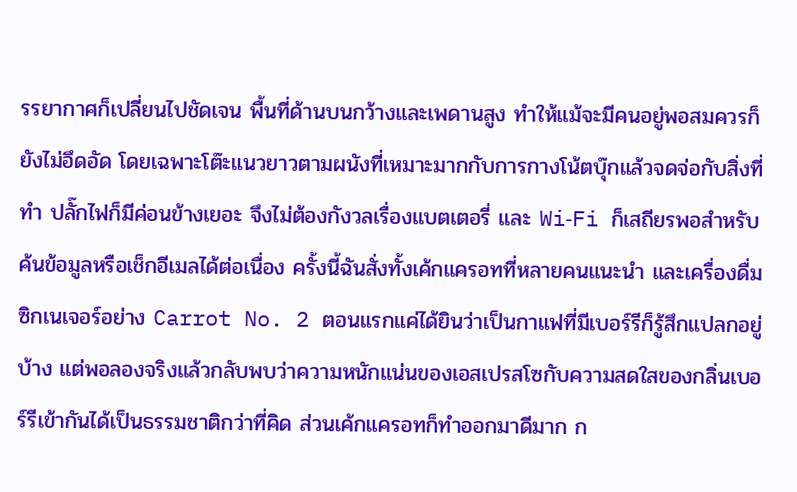รรยากาศก็เปลี่ยนไปชัดเจน พื้นที่ด้านบนกว้างและเพดานสูง ทำให้แม้จะมีคนอยู่พอสมควรก็ยังไม่อึดอัด โดยเฉพาะโต๊ะแนวยาวตามผนังที่เหมาะมากกับการกางโน้ตบุ๊กแล้วจดจ่อกับสิ่งที่ทำ ปลั๊กไฟก็มีค่อนข้างเยอะ จึงไม่ต้องกังวลเรื่องแบตเตอรี่ และ Wi‑Fi ก็เสถียรพอสำหรับค้นข้อมูลหรือเช็กอีเมลได้ต่อเนื่อง ครั้งนี้ฉันสั่งทั้งเค้กแครอทที่หลายคนแนะนำ และเครื่องดื่มซิกเนเจอร์อย่าง Carrot No. 2 ตอนแรกแค่ได้ยินว่าเป็นกาแฟที่มีเบอร์รีก็รู้สึกแปลกอยู่บ้าง แต่พอลองจริงแล้วกลับพบว่าความหนักแน่นของเอสเปรสโซกับความสดใสของกลิ่นเบอร์รีเข้ากันได้เป็นธรรมชาติกว่าที่คิด ส่วนเค้กแครอทก็ทำออกมาดีมาก ก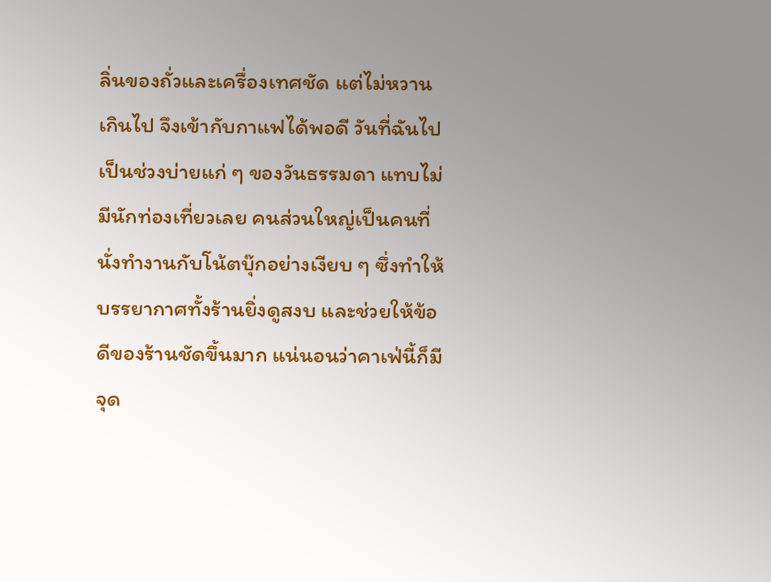ลิ่นของถั่วและเครื่องเทศชัด แต่ไม่หวานเกินไป จึงเข้ากับกาแฟได้พอดี วันที่ฉันไปเป็นช่วงบ่ายแก่ ๆ ของวันธรรมดา แทบไม่มีนักท่องเที่ยวเลย คนส่วนใหญ่เป็นคนที่นั่งทำงานกับโน้ตบุ๊กอย่างเงียบ ๆ ซึ่งทำให้บรรยากาศทั้งร้านยิ่งดูสงบ และช่วยให้ข้อดีของร้านชัดขึ้นมาก แน่นอนว่าคาเฟ่นี้ก็มีจุด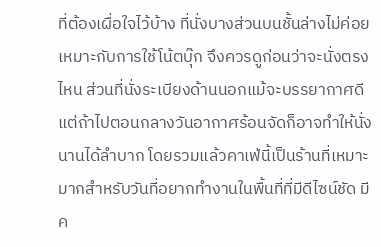ที่ต้องเผื่อใจไว้บ้าง ที่นั่งบางส่วนบนชั้นล่างไม่ค่อยเหมาะกับการใช้โน้ตบุ๊ก จึงควรดูก่อนว่าจะนั่งตรงไหน ส่วนที่นั่งระเบียงด้านนอกแม้จะบรรยากาศดี แต่ถ้าไปตอนกลางวันอากาศร้อนจัดก็อาจทำให้นั่งนานได้ลำบาก โดยรวมแล้วคาเฟ่นี้เป็นร้านที่เหมาะมากสำหรับวันที่อยากทำงานในพื้นที่ที่มีดีไซน์ชัด มีค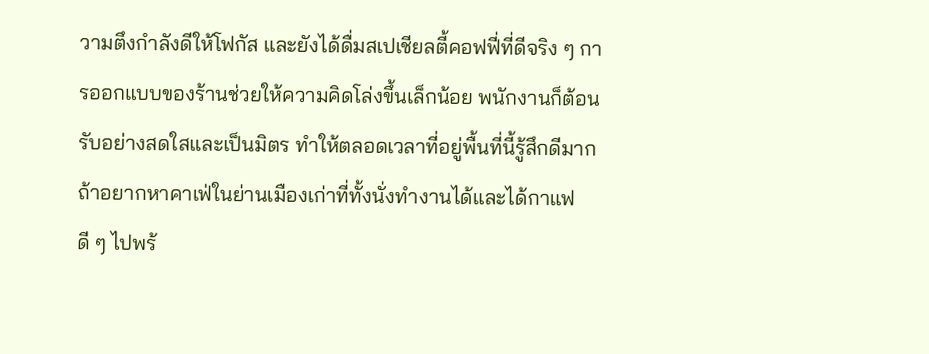วามตึงกำลังดีให้โฟกัส และยังได้ดื่มสเปเชียลตี้คอฟฟี่ที่ดีจริง ๆ การออกแบบของร้านช่วยให้ความคิดโล่งขึ้นเล็กน้อย พนักงานก็ต้อนรับอย่างสดใสและเป็นมิตร ทำให้ตลอดเวลาที่อยู่พื้นที่นี้รู้สึกดีมาก ถ้าอยากหาคาเฟ่ในย่านเมืองเก่าที่ทั้งนั่งทำงานได้และได้กาแฟดี ๆ ไปพร้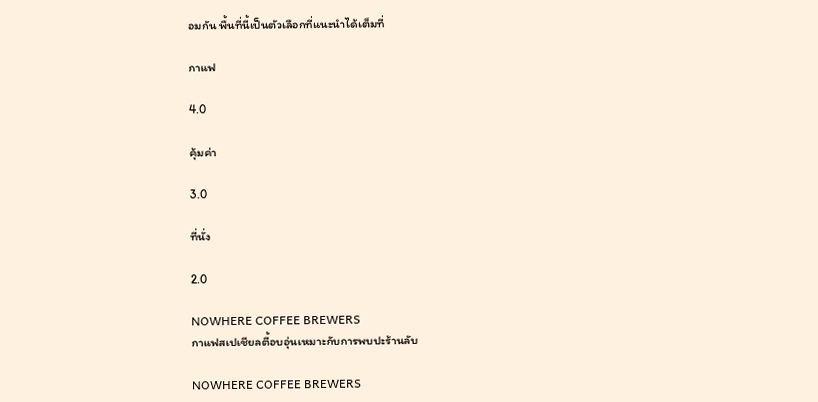อมกัน พื้นที่นี้เป็นตัวเลือกที่แนะนำได้เต็มที่

กาแฟ

4.0

คุ้มค่า

3.0

ที่นั่ง

2.0

NOWHERE COFFEE BREWERS
กาแฟสเปเชียลตี้อบอุ่นเหมาะกับการพบปะร้านลับ

NOWHERE COFFEE BREWERS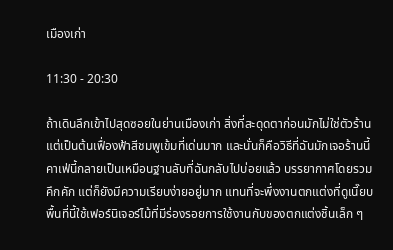เมืองเก่า

11:30 - 20:30

ถ้าเดินลึกเข้าไปสุดซอยในย่านเมืองเก่า สิ่งที่สะดุดตาก่อนมักไม่ใช่ตัวร้าน แต่เป็นต้นเฟื่องฟ้าสีชมพูเข้มที่เด่นมาก และนั่นก็คือวิธีที่ฉันมักเจอร้านนี้คาเฟ่นี้กลายเป็นเหมือนฐานลับที่ฉันกลับไปบ่อยแล้ว บรรยากาศโดยรวมคึกคัก แต่ก็ยังมีความเรียบง่ายอยู่มาก แทนที่จะพึ่งงานตกแต่งที่ดูเนี๊ยบ พื้นที่นี้ใช้เฟอร์นิเจอร์ไม้ที่มีร่องรอยการใช้งานกับของตกแต่งชิ้นเล็ก ๆ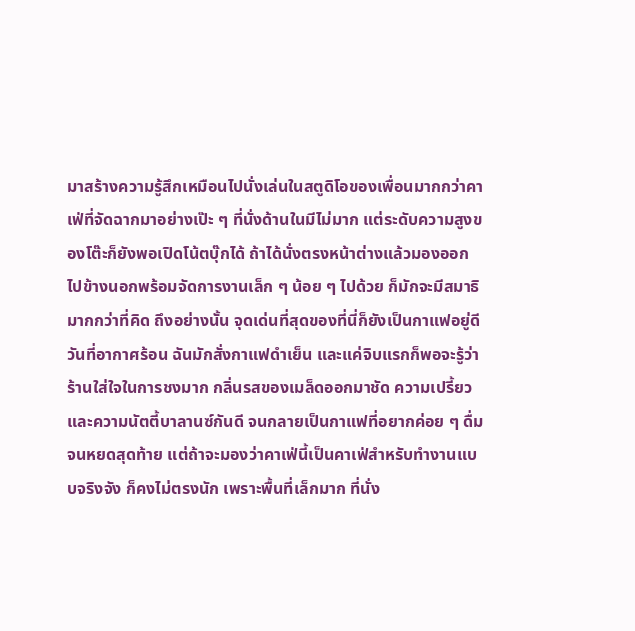มาสร้างความรู้สึกเหมือนไปนั่งเล่นในสตูดิโอของเพื่อนมากกว่าคาเฟ่ที่จัดฉากมาอย่างเป๊ะ ๆ ที่นั่งด้านในมีไม่มาก แต่ระดับความสูงของโต๊ะก็ยังพอเปิดโน้ตบุ๊กได้ ถ้าได้นั่งตรงหน้าต่างแล้วมองออกไปข้างนอกพร้อมจัดการงานเล็ก ๆ น้อย ๆ ไปด้วย ก็มักจะมีสมาธิมากกว่าที่คิด ถึงอย่างนั้น จุดเด่นที่สุดของที่นี่ก็ยังเป็นกาแฟอยู่ดี วันที่อากาศร้อน ฉันมักสั่งกาแฟดำเย็น และแค่จิบแรกก็พอจะรู้ว่าร้านใส่ใจในการชงมาก กลิ่นรสของเมล็ดออกมาชัด ความเปรี้ยวและความนัตตี้บาลานซ์กันดี จนกลายเป็นกาแฟที่อยากค่อย ๆ ดื่มจนหยดสุดท้าย แต่ถ้าจะมองว่าคาเฟ่นี้เป็นคาเฟ่สำหรับทำงานแบบจริงจัง ก็คงไม่ตรงนัก เพราะพื้นที่เล็กมาก ที่นั่ง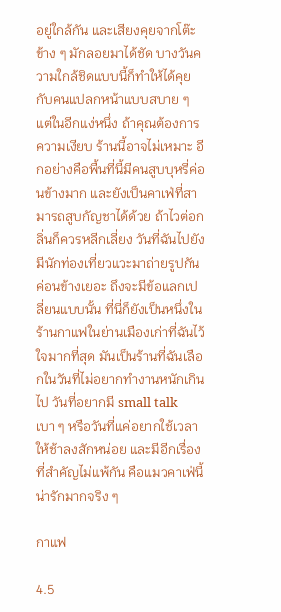อยู่ใกล้กัน และเสียงคุยจากโต๊ะข้าง ๆ มักลอยมาได้ชัด บางวันความใกล้ชิดแบบนี้ก็ทำให้ได้คุยกับคนแปลกหน้าแบบสบาย ๆ แต่ในอีกแง่หนึ่ง ถ้าคุณต้องการความเงียบ ร้านนี้อาจไม่เหมาะ อีกอย่างคือพื้นที่นี้มีคนสูบบุหรี่ค่อนข้างมาก และยังเป็นคาเฟ่ที่สามารถสูบกัญชาได้ด้วย ถ้าไวต่อกลิ่นก็ควรหลีกเลี่ยง วันที่ฉันไปยังมีนักท่องเที่ยวแวะมาถ่ายรูปกันค่อนข้างเยอะ ถึงจะมีข้อแลกเปลี่ยนแบบนั้น ที่นี่ก็ยังเป็นหนึ่งในร้านกาแฟในย่านเมืองเก่าที่ฉันไว้ใจมากที่สุด มันเป็นร้านที่ฉันเลือกในวันที่ไม่อยากทำงานหนักเกินไป วันที่อยากมี small talk เบา ๆ หรือวันที่แค่อยากใช้เวลาให้ช้าลงสักหน่อย และมีอีกเรื่องที่สำคัญไม่แพ้กัน คือแมวคาเฟ่นี้น่ารักมากจริง ๆ

กาแฟ

4.5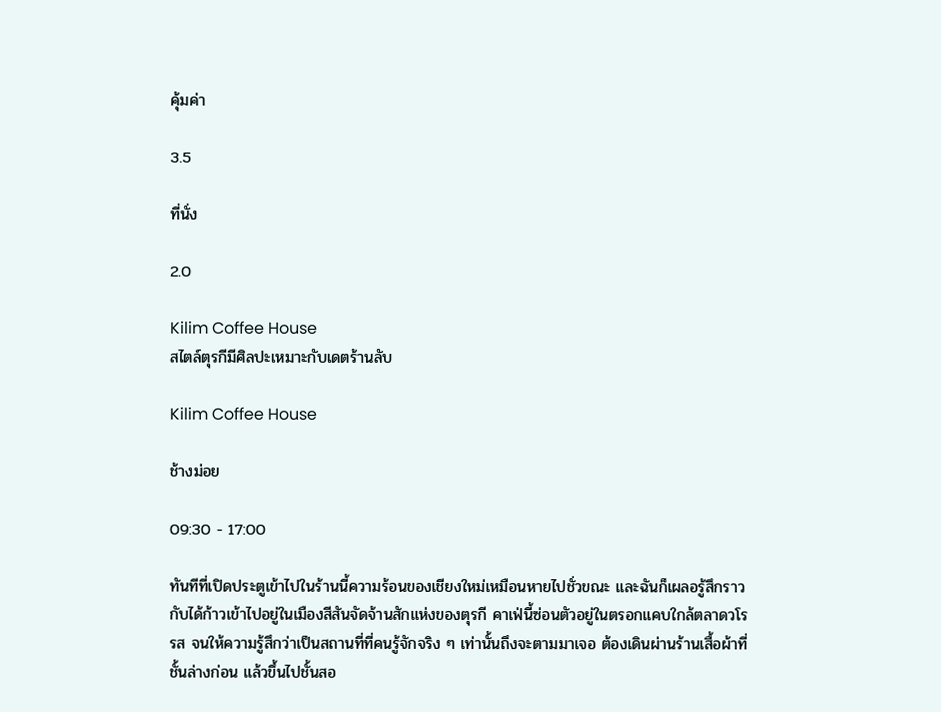คุ้มค่า

3.5

ที่นั่ง

2.0

Kilim Coffee House
สไตล์ตุรกีมีศิลปะเหมาะกับเดตร้านลับ

Kilim Coffee House

ช้างม่อย

09:30 - 17:00

ทันทีที่เปิดประตูเข้าไปในร้านนี้ความร้อนของเชียงใหม่เหมือนหายไปชั่วขณะ และฉันก็เผลอรู้สึกราวกับได้ก้าวเข้าไปอยู่ในเมืองสีสันจัดจ้านสักแห่งของตุรกี คาเฟ่นี้ซ่อนตัวอยู่ในตรอกแคบใกล้ตลาดวโรรส จนให้ความรู้สึกว่าเป็นสถานที่ที่คนรู้จักจริง ๆ เท่านั้นถึงจะตามมาเจอ ต้องเดินผ่านร้านเสื้อผ้าที่ชั้นล่างก่อน แล้วขึ้นไปชั้นสอ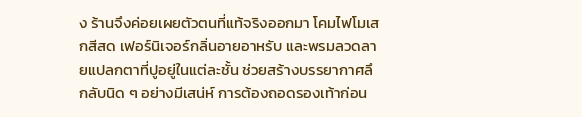ง ร้านจึงค่อยเผยตัวตนที่แท้จริงออกมา โคมไฟโมเสกสีสด เฟอร์นิเจอร์กลิ่นอายอาหรับ และพรมลวดลายแปลกตาที่ปูอยู่ในแต่ละชั้น ช่วยสร้างบรรยากาศลึกลับนิด ๆ อย่างมีเสน่ห์ การต้องถอดรองเท้าก่อน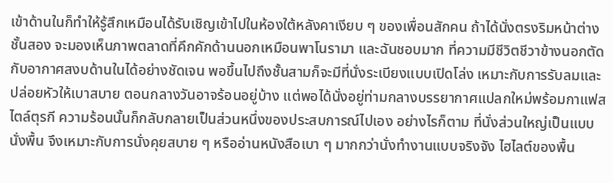เข้าด้านในก็ทำให้รู้สึกเหมือนได้รับเชิญเข้าไปในห้องใต้หลังคาเงียบ ๆ ของเพื่อนสักคน ถ้าได้นั่งตรงริมหน้าต่างชั้นสอง จะมองเห็นภาพตลาดที่คึกคักด้านนอกเหมือนพาโนรามา และฉันชอบมาก ที่ความมีชีวิตชีวาข้างนอกตัดกับอากาศสงบด้านในได้อย่างชัดเจน พอขึ้นไปถึงชั้นสามก็จะมีที่นั่งระเบียงแบบเปิดโล่ง เหมาะกับการรับลมและปล่อยหัวให้เบาสบาย ตอนกลางวันอาจร้อนอยู่บ้าง แต่พอได้นั่งอยู่ท่ามกลางบรรยากาศแปลกใหม่พร้อมกาแฟสไตล์ตุรกี ความร้อนนั้นก็กลับกลายเป็นส่วนหนึ่งของประสบการณ์ไปเอง อย่างไรก็ตาม ที่นั่งส่วนใหญ่เป็นแบบนั่งพื้น จึงเหมาะกับการนั่งคุยสบาย ๆ หรืออ่านหนังสือเบา ๆ มากกว่านั่งทำงานแบบจริงจัง ไฮไลต์ของพื้น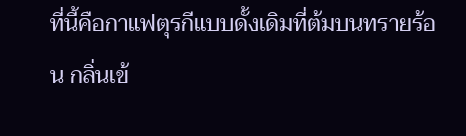ที่นี้คือกาแฟตุรกีแบบดั้งเดิมที่ต้มบนทรายร้อน กลิ่นเข้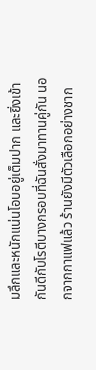มลึกและหนักแน่นโอบอยู่เต็มปาก และยิ่งเข้ากันดีกับโรตีบางกรอบที่ฉันสั่งมาทานคู่กัน นอกจากกาแฟแล้ว ร้านยังมีตัวเลือกอย่างชาก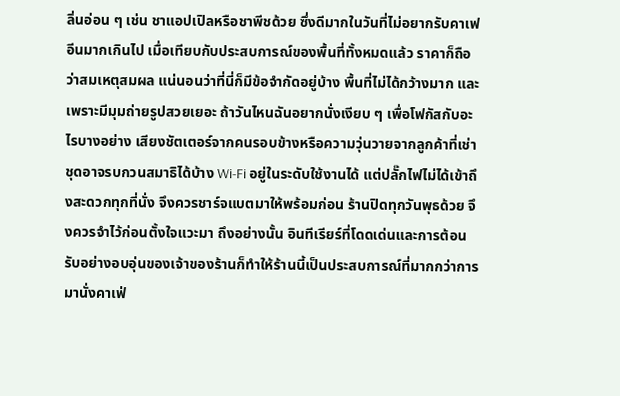ลิ่นอ่อน ๆ เช่น ชาแอปเปิลหรือชาพีชด้วย ซึ่งดีมากในวันที่ไม่อยากรับคาเฟอีนมากเกินไป เมื่อเทียบกับประสบการณ์ของพื้นที่ทั้งหมดแล้ว ราคาก็ถือว่าสมเหตุสมผล แน่นอนว่าที่นี่ก็มีข้อจำกัดอยู่บ้าง พื้นที่ไม่ได้กว้างมาก และเพราะมีมุมถ่ายรูปสวยเยอะ ถ้าวันไหนฉันอยากนั่งเงียบ ๆ เพื่อโฟกัสกับอะไรบางอย่าง เสียงชัตเตอร์จากคนรอบข้างหรือความวุ่นวายจากลูกค้าที่เช่าชุดอาจรบกวนสมาธิได้บ้าง Wi‑Fi อยู่ในระดับใช้งานได้ แต่ปลั๊กไฟไม่ได้เข้าถึงสะดวกทุกที่นั่ง จึงควรชาร์จแบตมาให้พร้อมก่อน ร้านปิดทุกวันพุธด้วย จึงควรจำไว้ก่อนตั้งใจแวะมา ถึงอย่างนั้น อินทีเรียร์ที่โดดเด่นและการต้อนรับอย่างอบอุ่นของเจ้าของร้านก็ทำให้ร้านนี้เป็นประสบการณ์ที่มากกว่าการมานั่งคาเฟ่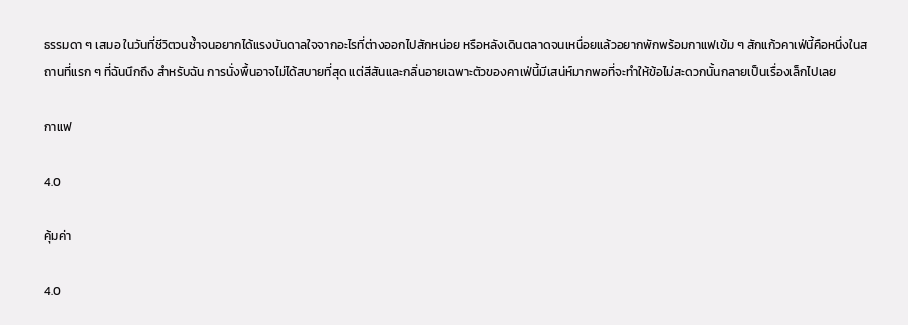ธรรมดา ๆ เสมอ ในวันที่ชีวิตวนซ้ำจนอยากได้แรงบันดาลใจจากอะไรที่ต่างออกไปสักหน่อย หรือหลังเดินตลาดจนเหนื่อยแล้วอยากพักพร้อมกาแฟเข้ม ๆ สักแก้วคาเฟ่นี้คือหนึ่งในสถานที่แรก ๆ ที่ฉันนึกถึง สำหรับฉัน การนั่งพื้นอาจไม่ได้สบายที่สุด แต่สีสันและกลิ่นอายเฉพาะตัวของคาเฟ่นี้มีเสน่ห์มากพอที่จะทำให้ข้อไม่สะดวกนั้นกลายเป็นเรื่องเล็กไปเลย

กาแฟ

4.0

คุ้มค่า

4.0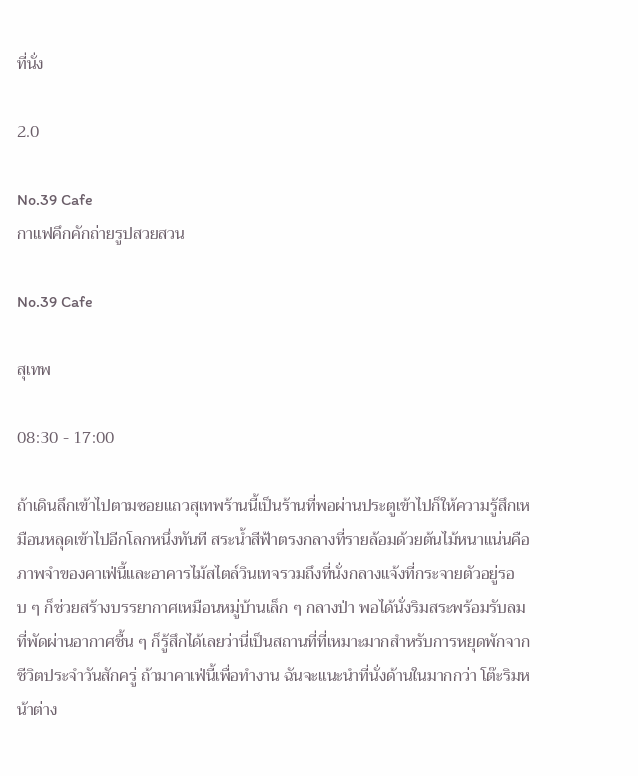ที่นั่ง

2.0

No.39 Cafe
กาแฟคึกคักถ่ายรูปสวยสวน

No.39 Cafe

สุเทพ

08:30 - 17:00

ถ้าเดินลึกเข้าไปตามซอยแถวสุเทพร้านนี้เป็นร้านที่พอผ่านประตูเข้าไปก็ให้ความรู้สึกเหมือนหลุดเข้าไปอีกโลกหนึ่งทันที สระน้ำสีฟ้าตรงกลางที่รายล้อมด้วยต้นไม้หนาแน่นคือภาพจำของคาเฟ่นี้และอาคารไม้สไตล์วินเทจรวมถึงที่นั่งกลางแจ้งที่กระจายตัวอยู่รอบ ๆ ก็ช่วยสร้างบรรยากาศเหมือนหมู่บ้านเล็ก ๆ กลางป่า พอได้นั่งริมสระพร้อมรับลมที่พัดผ่านอากาศชื้น ๆ ก็รู้สึกได้เลยว่านี่เป็นสถานที่ที่เหมาะมากสำหรับการหยุดพักจากชีวิตประจำวันสักครู่ ถ้ามาคาเฟ่นี้เพื่อทำงาน ฉันจะแนะนำที่นั่งด้านในมากกว่า โต๊ะริมหน้าต่าง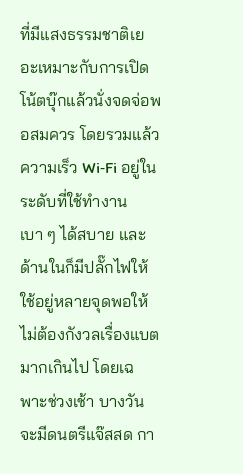ที่มีแสงธรรมชาติเยอะเหมาะกับการเปิดโน้ตบุ๊กแล้วนั่งจดจ่อพอสมควร โดยรวมแล้วความเร็ว Wi‑Fi อยู่ในระดับที่ใช้ทำงานเบา ๆ ได้สบาย และด้านในก็มีปลั๊กไฟให้ใช้อยู่หลายจุดพอให้ไม่ต้องกังวลเรื่องแบตมากเกินไป โดยเฉพาะช่วงเช้า บางวันจะมีดนตรีแจ๊สสด กา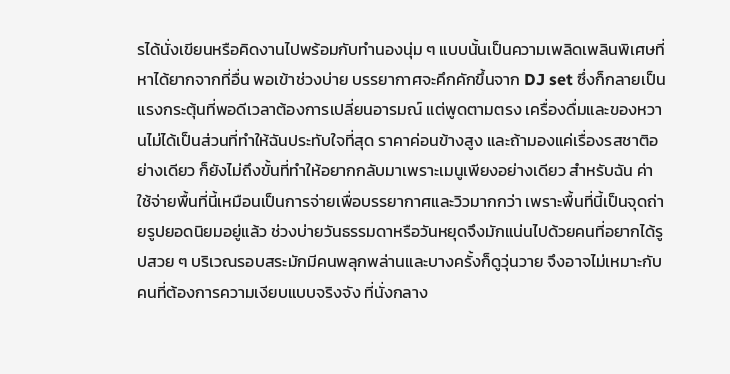รได้นั่งเขียนหรือคิดงานไปพร้อมกับทำนองนุ่ม ๆ แบบนั้นเป็นความเพลิดเพลินพิเศษที่หาได้ยากจากที่อื่น พอเข้าช่วงบ่าย บรรยากาศจะคึกคักขึ้นจาก DJ set ซึ่งก็กลายเป็นแรงกระตุ้นที่พอดีเวลาต้องการเปลี่ยนอารมณ์ แต่พูดตามตรง เครื่องดื่มและของหวานไม่ได้เป็นส่วนที่ทำให้ฉันประทับใจที่สุด ราคาค่อนข้างสูง และถ้ามองแค่เรื่องรสชาติอย่างเดียว ก็ยังไม่ถึงขั้นที่ทำให้อยากกลับมาเพราะเมนูเพียงอย่างเดียว สำหรับฉัน ค่าใช้จ่ายพื้นที่นี้เหมือนเป็นการจ่ายเพื่อบรรยากาศและวิวมากกว่า เพราะพื้นที่นี้เป็นจุดถ่ายรูปยอดนิยมอยู่แล้ว ช่วงบ่ายวันธรรมดาหรือวันหยุดจึงมักแน่นไปด้วยคนที่อยากได้รูปสวย ๆ บริเวณรอบสระมักมีคนพลุกพล่านและบางครั้งก็ดูวุ่นวาย จึงอาจไม่เหมาะกับคนที่ต้องการความเงียบแบบจริงจัง ที่นั่งกลาง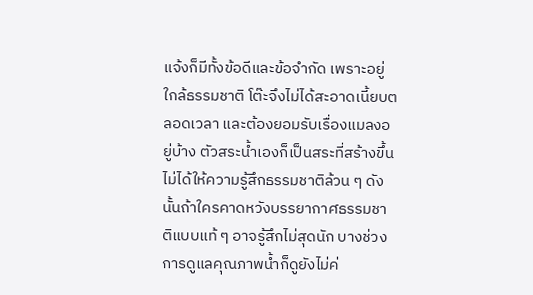แจ้งก็มีทั้งข้อดีและข้อจำกัด เพราะอยู่ใกล้ธรรมชาติ โต๊ะจึงไม่ได้สะอาดเนี้ยบตลอดเวลา และต้องยอมรับเรื่องแมลงอยู่บ้าง ตัวสระน้ำเองก็เป็นสระที่สร้างขึ้น ไม่ได้ให้ความรู้สึกธรรมชาติล้วน ๆ ดังนั้นถ้าใครคาดหวังบรรยากาศธรรมชาติแบบแท้ ๆ อาจรู้สึกไม่สุดนัก บางช่วงการดูแลคุณภาพน้ำก็ดูยังไม่ค่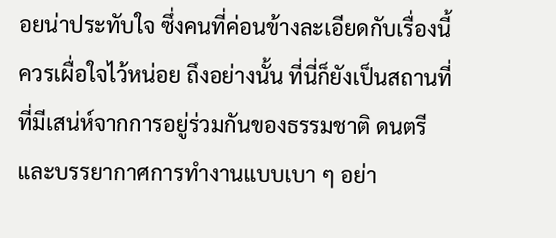อยน่าประทับใจ ซึ่งคนที่ค่อนข้างละเอียดกับเรื่องนี้ควรเผื่อใจไว้หน่อย ถึงอย่างนั้น ที่นี่ก็ยังเป็นสถานที่ที่มีเสน่ห์จากการอยู่ร่วมกันของธรรมชาติ ดนตรี และบรรยากาศการทำงานแบบเบา ๆ อย่า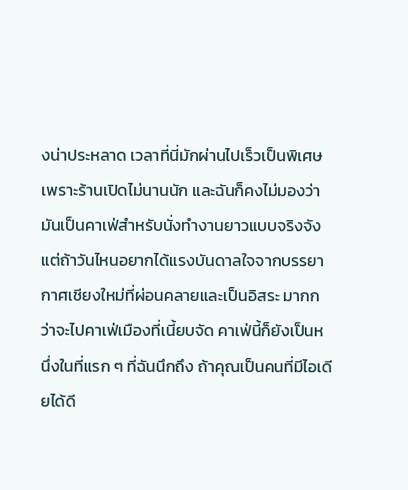งน่าประหลาด เวลาที่นี่มักผ่านไปเร็วเป็นพิเศษเพราะร้านเปิดไม่นานนัก และฉันก็คงไม่มองว่ามันเป็นคาเฟ่สำหรับนั่งทำงานยาวแบบจริงจัง แต่ถ้าวันไหนอยากได้แรงบันดาลใจจากบรรยากาศเชียงใหม่ที่ผ่อนคลายและเป็นอิสระ มากกว่าจะไปคาเฟ่เมืองที่เนี้ยบจัด คาเฟ่นี้ก็ยังเป็นหนึ่งในที่แรก ๆ ที่ฉันนึกถึง ถ้าคุณเป็นคนที่มีไอเดียได้ดี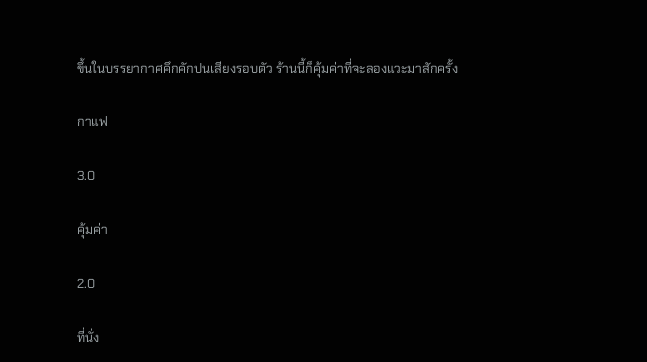ขึ้นในบรรยากาศคึกคักปนเสียงรอบตัว ร้านนี้ก็คุ้มค่าที่จะลองแวะมาสักครั้ง

กาแฟ

3.0

คุ้มค่า

2.0

ที่นั่ง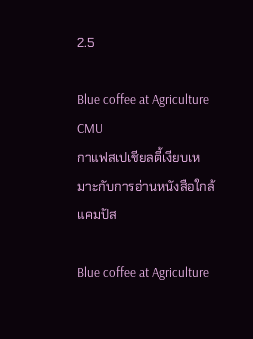2.5

Blue coffee at Agriculture CMU
กาแฟสเปเชียลตี้เงียบเหมาะกับการอ่านหนังสือใกล้แคมปัส

Blue coffee at Agriculture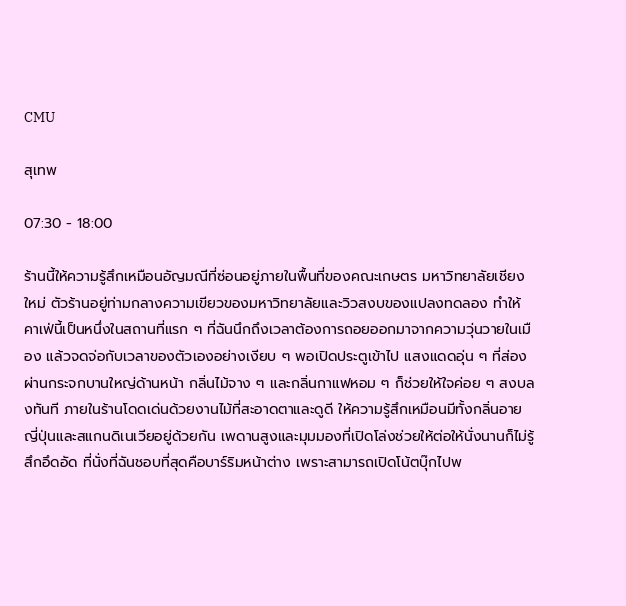CMU

สุเทพ

07:30 - 18:00

ร้านนี้ให้ความรู้สึกเหมือนอัญมณีที่ซ่อนอยู่ภายในพื้นที่ของคณะเกษตร มหาวิทยาลัยเชียงใหม่ ตัวร้านอยู่ท่ามกลางความเขียวของมหาวิทยาลัยและวิวสงบของแปลงทดลอง ทำให้คาเฟ่นี้เป็นหนึ่งในสถานที่แรก ๆ ที่ฉันนึกถึงเวลาต้องการถอยออกมาจากความวุ่นวายในเมือง แล้วจดจ่อกับเวลาของตัวเองอย่างเงียบ ๆ พอเปิดประตูเข้าไป แสงแดดอุ่น ๆ ที่ส่องผ่านกระจกบานใหญ่ด้านหน้า กลิ่นไม้จาง ๆ และกลิ่นกาแฟหอม ๆ ก็ช่วยให้ใจค่อย ๆ สงบลงทันที ภายในร้านโดดเด่นด้วยงานไม้ที่สะอาดตาและดูดี ให้ความรู้สึกเหมือนมีทั้งกลิ่นอายญี่ปุ่นและสแกนดิเนเวียอยู่ด้วยกัน เพดานสูงและมุมมองที่เปิดโล่งช่วยให้ต่อให้นั่งนานก็ไม่รู้สึกอึดอัด ที่นั่งที่ฉันชอบที่สุดคือบาร์ริมหน้าต่าง เพราะสามารถเปิดโน้ตบุ๊กไปพ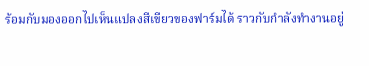ร้อมกับมองออกไปเห็นแปลงสีเขียวของฟาร์มได้ ราวกับกำลังทำงานอยู่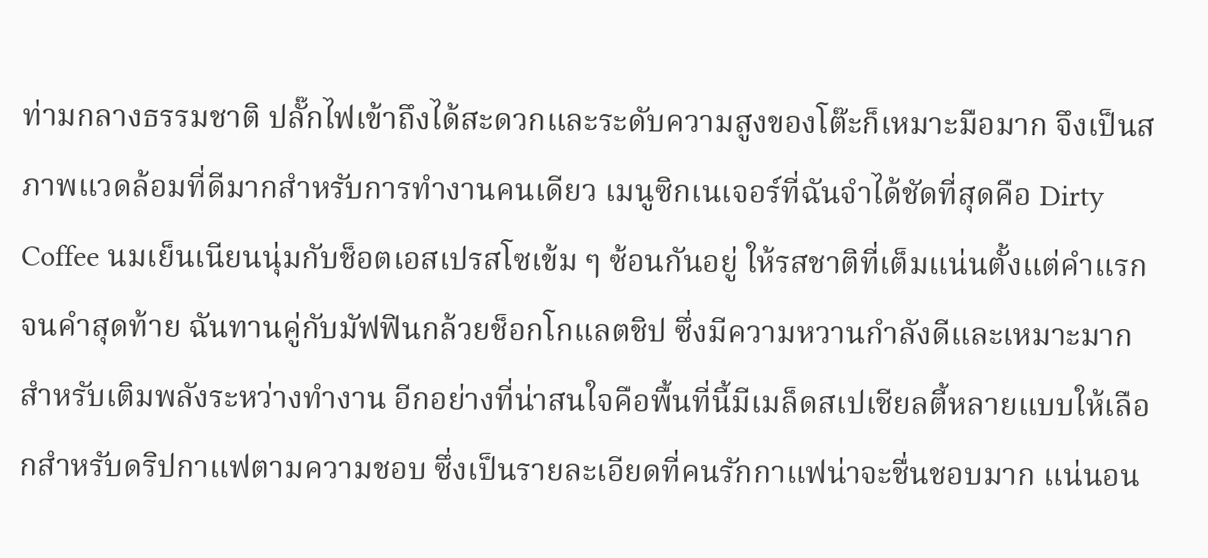ท่ามกลางธรรมชาติ ปลั๊กไฟเข้าถึงได้สะดวกและระดับความสูงของโต๊ะก็เหมาะมือมาก จึงเป็นสภาพแวดล้อมที่ดีมากสำหรับการทำงานคนเดียว เมนูซิกเนเจอร์ที่ฉันจำได้ชัดที่สุดคือ Dirty Coffee นมเย็นเนียนนุ่มกับช็อตเอสเปรสโซเข้ม ๆ ซ้อนกันอยู่ ให้รสชาติที่เต็มแน่นตั้งแต่คำแรกจนคำสุดท้าย ฉันทานคู่กับมัฟฟินกล้วยช็อกโกแลตชิป ซึ่งมีความหวานกำลังดีและเหมาะมากสำหรับเติมพลังระหว่างทำงาน อีกอย่างที่น่าสนใจคือพื้นที่นี้มีเมล็ดสเปเชียลตี้หลายแบบให้เลือกสำหรับดริปกาแฟตามความชอบ ซึ่งเป็นรายละเอียดที่คนรักกาแฟน่าจะชื่นชอบมาก แน่นอน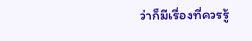ว่าก็มีเรื่องที่ควรรู้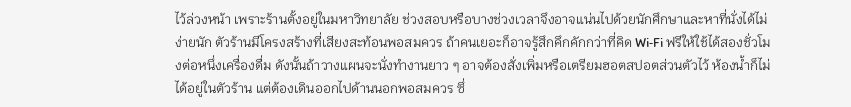ไว้ล่วงหน้า เพราะร้านตั้งอยู่ในมหาวิทยาลัย ช่วงสอบหรือบางช่วงเวลาจึงอาจแน่นไปด้วยนักศึกษาและหาที่นั่งได้ไม่ง่ายนัก ตัวร้านมีโครงสร้างที่เสียงสะท้อนพอสมควร ถ้าคนเยอะก็อาจรู้สึกคึกคักกว่าที่คิด Wi‑Fi ฟรีให้ใช้ได้สองชั่วโมงต่อหนึ่งเครื่องดื่ม ดังนั้นถ้าวางแผนจะนั่งทำงานยาว ๆ อาจต้องสั่งเพิ่มหรือเตรียมฮอตสปอตส่วนตัวไว้ ห้องน้ำก็ไม่ได้อยู่ในตัวร้าน แต่ต้องเดินออกไปด้านนอกพอสมควร ซึ่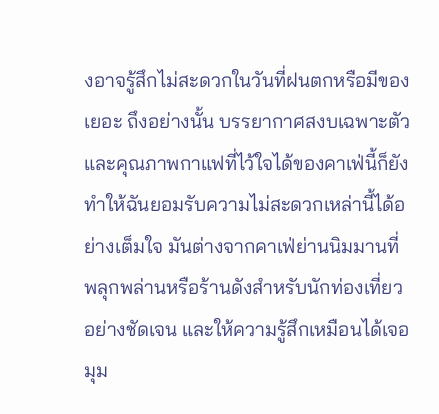งอาจรู้สึกไม่สะดวกในวันที่ฝนตกหรือมีของเยอะ ถึงอย่างนั้น บรรยากาศสงบเฉพาะตัวและคุณภาพกาแฟที่ไว้ใจได้ของคาเฟ่นี้ก็ยังทำให้ฉันยอมรับความไม่สะดวกเหล่านี้ได้อย่างเต็มใจ มันต่างจากคาเฟ่ย่านนิมมานที่พลุกพล่านหรือร้านดังสำหรับนักท่องเที่ยวอย่างชัดเจน และให้ความรู้สึกเหมือนได้เจอมุม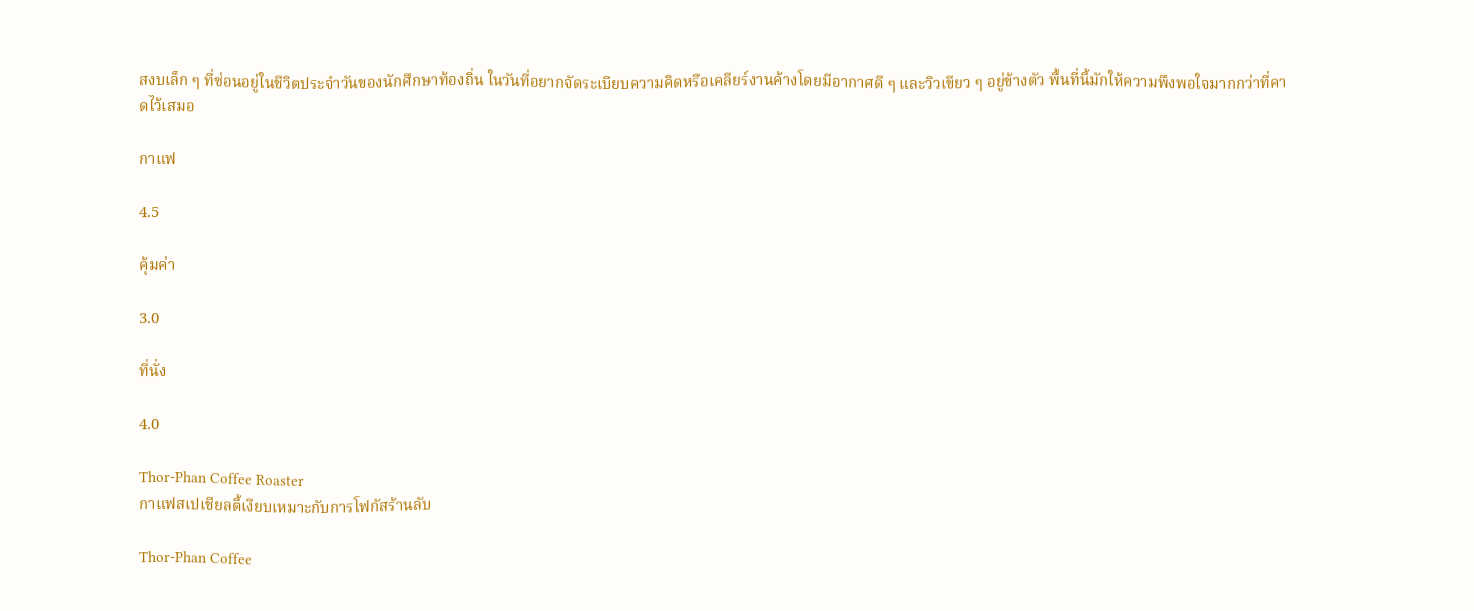สงบเล็ก ๆ ที่ซ่อนอยู่ในชีวิตประจำวันของนักศึกษาท้องถิ่น ในวันที่อยากจัดระเบียบความคิดหรือเคลียร์งานค้างโดยมีอากาศดี ๆ และวิวเขียว ๆ อยู่ข้างตัว พื้นที่นี้มักให้ความพึงพอใจมากกว่าที่คาดไว้เสมอ

กาแฟ

4.5

คุ้มค่า

3.0

ที่นั่ง

4.0

Thor-Phan Coffee Roaster
กาแฟสเปเชียลตี้เงียบเหมาะกับการโฟกัสร้านลับ

Thor-Phan Coffee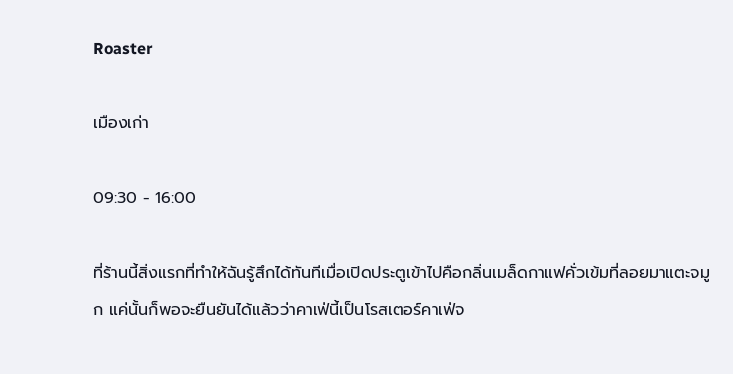Roaster

เมืองเก่า

09:30 - 16:00

ที่ร้านนี้สิ่งแรกที่ทำให้ฉันรู้สึกได้ทันทีเมื่อเปิดประตูเข้าไปคือกลิ่นเมล็ดกาแฟคั่วเข้มที่ลอยมาแตะจมูก แค่นั้นก็พอจะยืนยันได้แล้วว่าคาเฟ่นี้เป็นโรสเตอร์คาเฟ่จ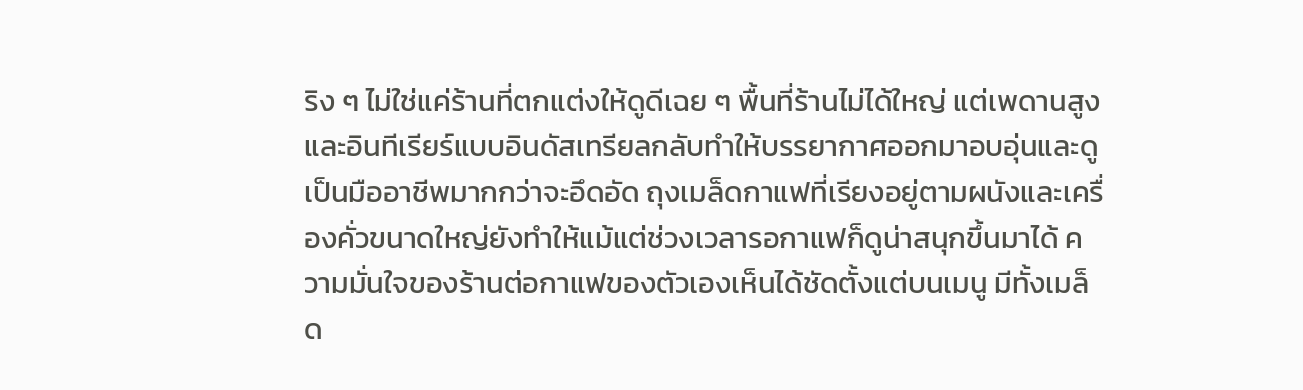ริง ๆ ไม่ใช่แค่ร้านที่ตกแต่งให้ดูดีเฉย ๆ พื้นที่ร้านไม่ได้ใหญ่ แต่เพดานสูงและอินทีเรียร์แบบอินดัสเทรียลกลับทำให้บรรยากาศออกมาอบอุ่นและดูเป็นมืออาชีพมากกว่าจะอึดอัด ถุงเมล็ดกาแฟที่เรียงอยู่ตามผนังและเครื่องคั่วขนาดใหญ่ยังทำให้แม้แต่ช่วงเวลารอกาแฟก็ดูน่าสนุกขึ้นมาได้ ความมั่นใจของร้านต่อกาแฟของตัวเองเห็นได้ชัดตั้งแต่บนเมนู มีทั้งเมล็ด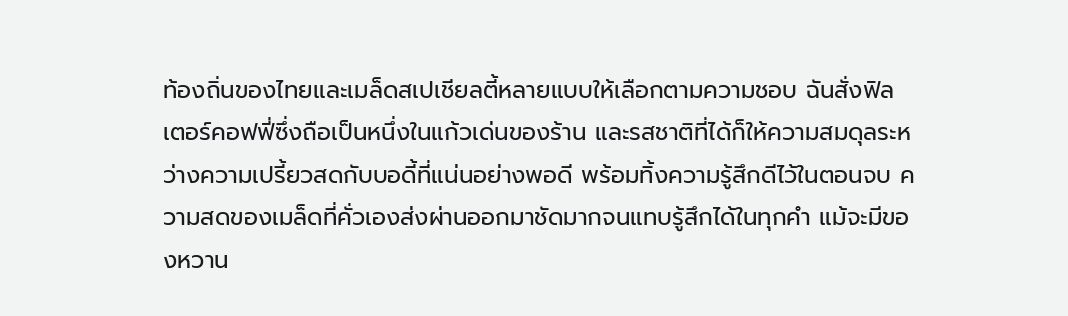ท้องถิ่นของไทยและเมล็ดสเปเชียลตี้หลายแบบให้เลือกตามความชอบ ฉันสั่งฟิลเตอร์คอฟฟี่ซึ่งถือเป็นหนึ่งในแก้วเด่นของร้าน และรสชาติที่ได้ก็ให้ความสมดุลระหว่างความเปรี้ยวสดกับบอดี้ที่แน่นอย่างพอดี พร้อมทิ้งความรู้สึกดีไว้ในตอนจบ ความสดของเมล็ดที่คั่วเองส่งผ่านออกมาชัดมากจนแทบรู้สึกได้ในทุกคำ แม้จะมีของหวาน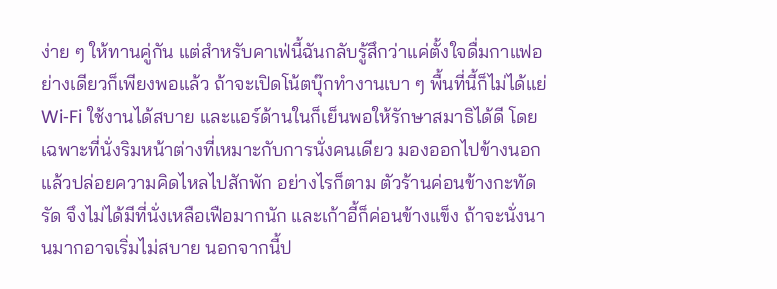ง่าย ๆ ให้ทานคู่กัน แต่สำหรับคาเฟ่นี้ฉันกลับรู้สึกว่าแค่ตั้งใจดื่มกาแฟอย่างเดียวก็เพียงพอแล้ว ถ้าจะเปิดโน้ตบุ๊กทำงานเบา ๆ พื้นที่นี้ก็ไม่ได้แย่ Wi‑Fi ใช้งานได้สบาย และแอร์ด้านในก็เย็นพอให้รักษาสมาธิได้ดี โดยเฉพาะที่นั่งริมหน้าต่างที่เหมาะกับการนั่งคนเดียว มองออกไปข้างนอกแล้วปล่อยความคิดไหลไปสักพัก อย่างไรก็ตาม ตัวร้านค่อนข้างกะทัดรัด จึงไม่ได้มีที่นั่งเหลือเฟือมากนัก และเก้าอี้ก็ค่อนข้างแข็ง ถ้าจะนั่งนานมากอาจเริ่มไม่สบาย นอกจากนี้ป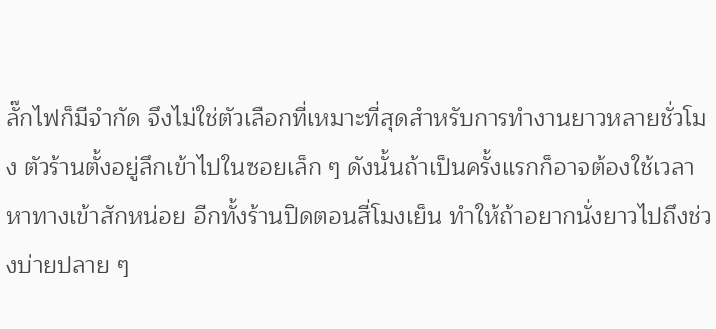ลั๊กไฟก็มีจำกัด จึงไม่ใช่ตัวเลือกที่เหมาะที่สุดสำหรับการทำงานยาวหลายชั่วโมง ตัวร้านตั้งอยู่ลึกเข้าไปในซอยเล็ก ๆ ดังนั้นถ้าเป็นครั้งแรกก็อาจต้องใช้เวลาหาทางเข้าสักหน่อย อีกทั้งร้านปิดตอนสี่โมงเย็น ทำให้ถ้าอยากนั่งยาวไปถึงช่วงบ่ายปลาย ๆ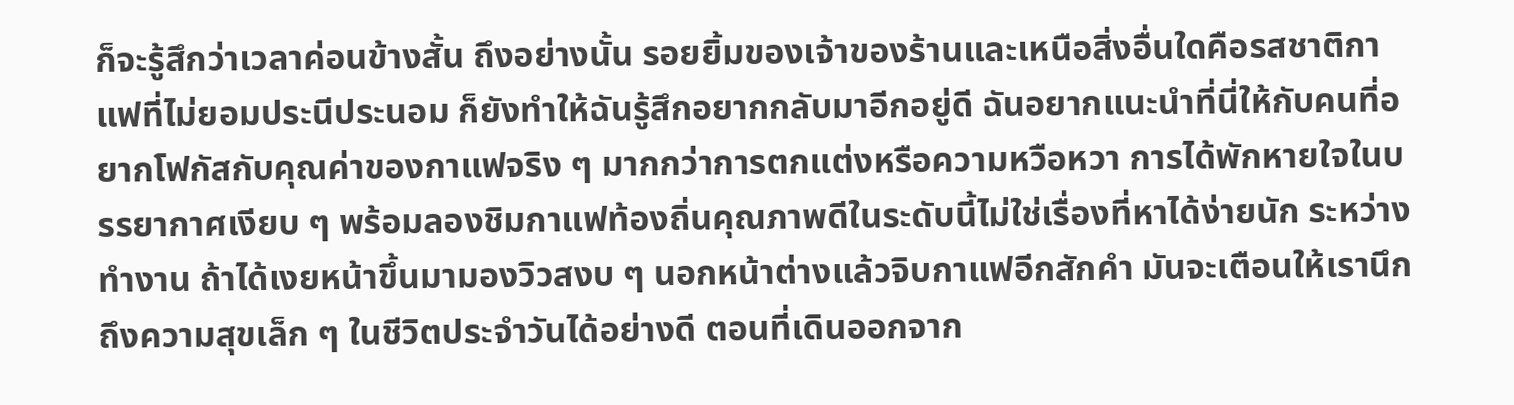ก็จะรู้สึกว่าเวลาค่อนข้างสั้น ถึงอย่างนั้น รอยยิ้มของเจ้าของร้านและเหนือสิ่งอื่นใดคือรสชาติกาแฟที่ไม่ยอมประนีประนอม ก็ยังทำให้ฉันรู้สึกอยากกลับมาอีกอยู่ดี ฉันอยากแนะนำที่นี่ให้กับคนที่อยากโฟกัสกับคุณค่าของกาแฟจริง ๆ มากกว่าการตกแต่งหรือความหวือหวา การได้พักหายใจในบรรยากาศเงียบ ๆ พร้อมลองชิมกาแฟท้องถิ่นคุณภาพดีในระดับนี้ไม่ใช่เรื่องที่หาได้ง่ายนัก ระหว่างทำงาน ถ้าได้เงยหน้าขึ้นมามองวิวสงบ ๆ นอกหน้าต่างแล้วจิบกาแฟอีกสักคำ มันจะเตือนให้เรานึกถึงความสุขเล็ก ๆ ในชีวิตประจำวันได้อย่างดี ตอนที่เดินออกจาก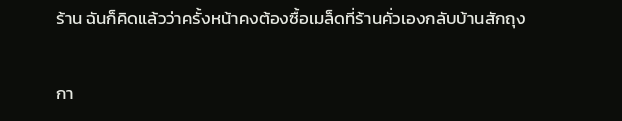ร้าน ฉันก็คิดแล้วว่าครั้งหน้าคงต้องซื้อเมล็ดที่ร้านคั่วเองกลับบ้านสักถุง

กา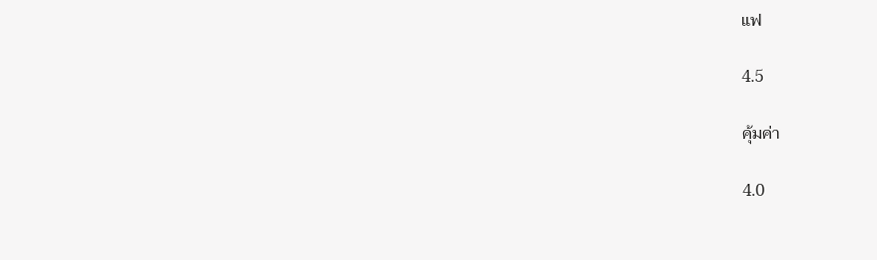แฟ

4.5

คุ้มค่า

4.0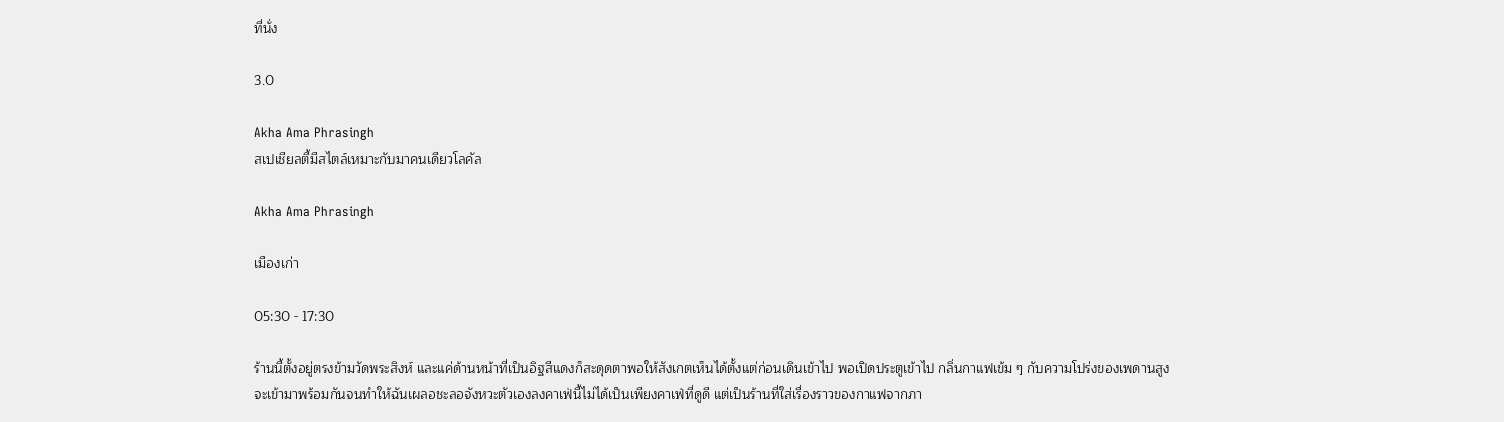ที่นั่ง

3.0

Akha Ama Phrasingh
สเปเชียลตี้มีสไตล์เหมาะกับมาคนเดียวโลคัล

Akha Ama Phrasingh

เมืองเก่า

05:30 - 17:30

ร้านนี้ตั้งอยู่ตรงข้ามวัดพระสิงห์ และแค่ด้านหน้าที่เป็นอิฐสีแดงก็สะดุดตาพอให้สังเกตเห็นได้ตั้งแต่ก่อนเดินเข้าไป พอเปิดประตูเข้าไป กลิ่นกาแฟเข้ม ๆ กับความโปร่งของเพดานสูงจะเข้ามาพร้อมกันจนทำให้ฉันเผลอชะลอจังหวะตัวเองลงคาเฟ่นี้ไม่ได้เป็นเพียงคาเฟ่ที่ดูดี แต่เป็นร้านที่ใส่เรื่องราวของกาแฟจากภา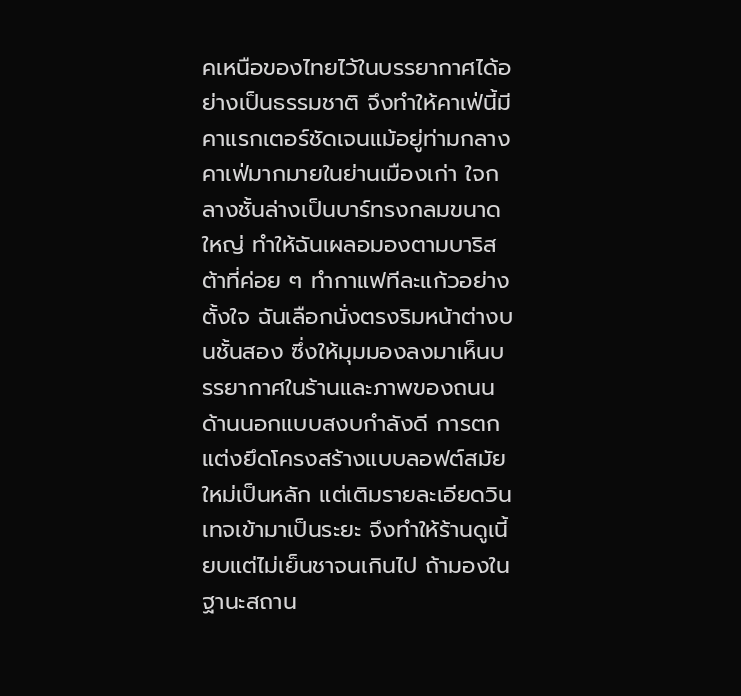คเหนือของไทยไว้ในบรรยากาศได้อย่างเป็นธรรมชาติ จึงทำให้คาเฟ่นี้มีคาแรกเตอร์ชัดเจนแม้อยู่ท่ามกลางคาเฟ่มากมายในย่านเมืองเก่า ใจกลางชั้นล่างเป็นบาร์ทรงกลมขนาดใหญ่ ทำให้ฉันเผลอมองตามบาริสต้าที่ค่อย ๆ ทำกาแฟทีละแก้วอย่างตั้งใจ ฉันเลือกนั่งตรงริมหน้าต่างบนชั้นสอง ซึ่งให้มุมมองลงมาเห็นบรรยากาศในร้านและภาพของถนนด้านนอกแบบสงบกำลังดี การตกแต่งยึดโครงสร้างแบบลอฟต์สมัยใหม่เป็นหลัก แต่เติมรายละเอียดวินเทจเข้ามาเป็นระยะ จึงทำให้ร้านดูเนี้ยบแต่ไม่เย็นชาจนเกินไป ถ้ามองในฐานะสถาน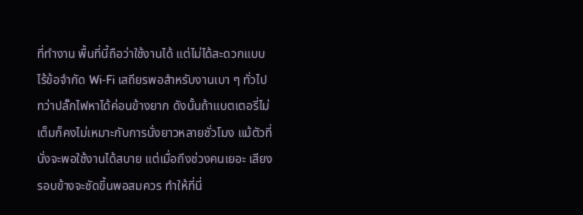ที่ทำงาน พื้นที่นี้ถือว่าใช้งานได้ แต่ไม่ได้สะดวกแบบไร้ข้อจำกัด Wi‑Fi เสถียรพอสำหรับงานเบา ๆ ทั่วไป ทว่าปลั๊กไฟหาได้ค่อนข้างยาก ดังนั้นถ้าแบตเตอรี่ไม่เต็มก็คงไม่เหมาะกับการนั่งยาวหลายชั่วโมง แม้ตัวที่นั่งจะพอใช้งานได้สบาย แต่เมื่อถึงช่วงคนเยอะ เสียงรอบข้างจะชัดขึ้นพอสมควร ทำให้ที่นี่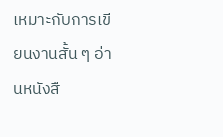เหมาะกับการเขียนงานสั้น ๆ อ่านหนังสื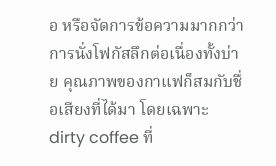อ หรือจัดการข้อความมากกว่าการนั่งโฟกัสลึกต่อเนื่องทั้งบ่าย คุณภาพของกาแฟก็สมกับชื่อเสียงที่ได้มา โดยเฉพาะ dirty coffee ที่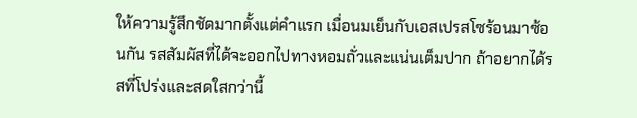ให้ความรู้สึกชัดมากตั้งแต่คำแรก เมื่อนมเย็นกับเอสเปรสโซร้อนมาซ้อนกัน รสสัมผัสที่ได้จะออกไปทางหอมถั่วและแน่นเต็มปาก ถ้าอยากได้รสที่โปร่งและสดใสกว่านี้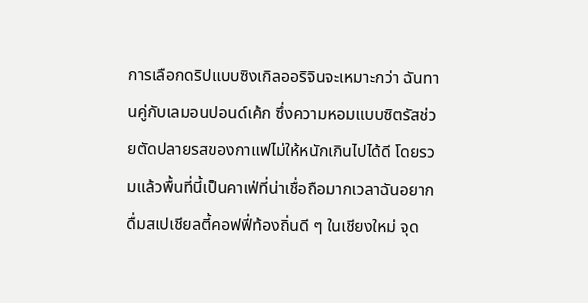การเลือกดริปแบบซิงเกิลออริจินจะเหมาะกว่า ฉันทานคู่กับเลมอนปอนด์เค้ก ซึ่งความหอมแบบซิตรัสช่วยตัดปลายรสของกาแฟไม่ให้หนักเกินไปได้ดี โดยรวมแล้วพื้นที่นี้เป็นคาเฟ่ที่น่าเชื่อถือมากเวลาฉันอยากดื่มสเปเชียลตี้คอฟฟี่ท้องถิ่นดี ๆ ในเชียงใหม่ จุด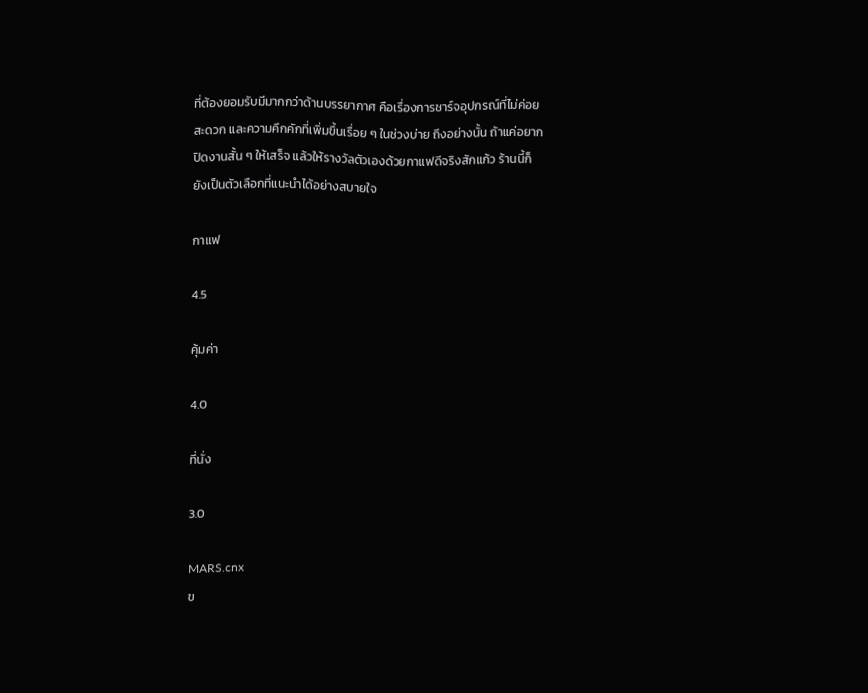ที่ต้องยอมรับมีมากกว่าด้านบรรยากาศ คือเรื่องการชาร์จอุปกรณ์ที่ไม่ค่อยสะดวก และความคึกคักที่เพิ่มขึ้นเรื่อย ๆ ในช่วงบ่าย ถึงอย่างนั้น ถ้าแค่อยากปิดงานสั้น ๆ ให้เสร็จ แล้วให้รางวัลตัวเองด้วยกาแฟดีจริงสักแก้ว ร้านนี้ก็ยังเป็นตัวเลือกที่แนะนำได้อย่างสบายใจ

กาแฟ

4.5

คุ้มค่า

4.0

ที่นั่ง

3.0

MARS.cnx
ข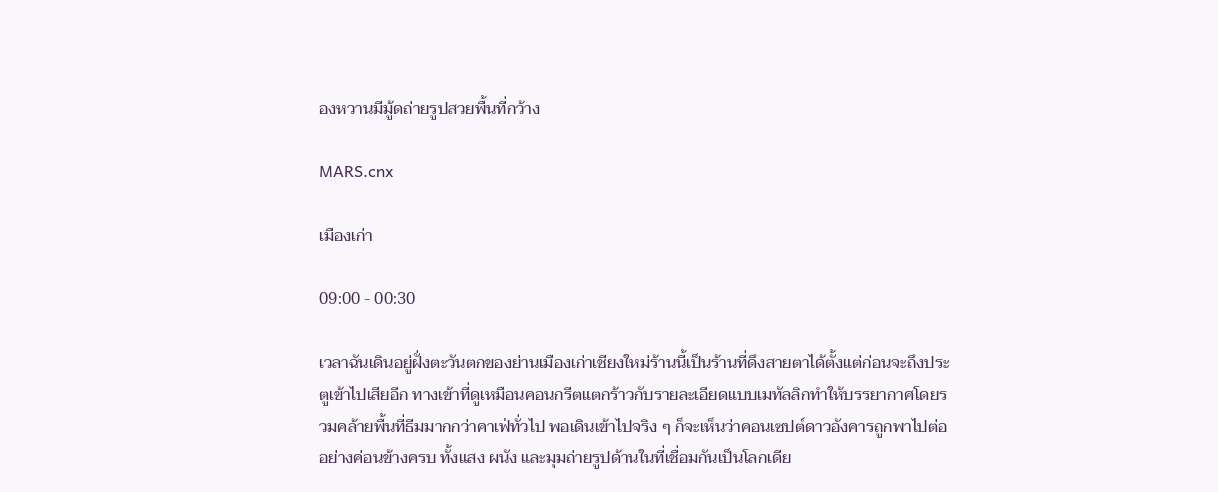องหวานมีมู้ดถ่ายรูปสวยพื้นที่กว้าง

MARS.cnx

เมืองเก่า

09:00 - 00:30

เวลาฉันเดินอยู่ฝั่งตะวันตกของย่านเมืองเก่าเชียงใหม่ร้านนี้เป็นร้านที่ดึงสายตาได้ตั้งแต่ก่อนจะถึงประตูเข้าไปเสียอีก ทางเข้าที่ดูเหมือนคอนกรีตแตกร้าวกับรายละเอียดแบบเมทัลลิกทำให้บรรยากาศโดยรวมคล้ายพื้นที่ธีมมากกว่าคาเฟ่ทั่วไป พอเดินเข้าไปจริง ๆ ก็จะเห็นว่าคอนเซปต์ดาวอังคารถูกพาไปต่ออย่างค่อนข้างครบ ทั้งแสง ผนัง และมุมถ่ายรูปด้านในที่เชื่อมกันเป็นโลกเดีย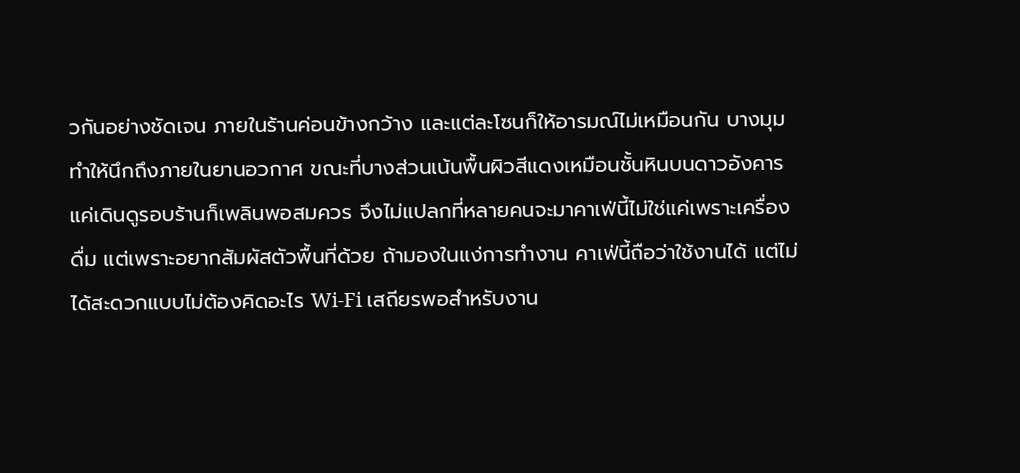วกันอย่างชัดเจน ภายในร้านค่อนข้างกว้าง และแต่ละโซนก็ให้อารมณ์ไม่เหมือนกัน บางมุมทำให้นึกถึงภายในยานอวกาศ ขณะที่บางส่วนเน้นพื้นผิวสีแดงเหมือนชั้นหินบนดาวอังคาร แค่เดินดูรอบร้านก็เพลินพอสมควร จึงไม่แปลกที่หลายคนจะมาคาเฟ่นี้ไม่ใช่แค่เพราะเครื่องดื่ม แต่เพราะอยากสัมผัสตัวพื้นที่ด้วย ถ้ามองในแง่การทำงาน คาเฟ่นี้ถือว่าใช้งานได้ แต่ไม่ได้สะดวกแบบไม่ต้องคิดอะไร Wi‑Fi เสถียรพอสำหรับงาน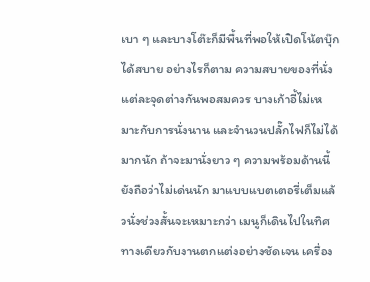เบา ๆ และบางโต๊ะก็มีพื้นที่พอให้เปิดโน้ตบุ๊กได้สบาย อย่างไรก็ตาม ความสบายของที่นั่งแต่ละจุดต่างกันพอสมควร บางเก้าอี้ไม่เหมาะกับการนั่งนาน และจำนวนปลั๊กไฟก็ไม่ได้มากนัก ถ้าจะมานั่งยาว ๆ ความพร้อมด้านนี้ยังถือว่าไม่เด่นนัก มาแบบแบตเตอรี่เต็มแล้วนั่งช่วงสั้นจะเหมาะกว่า เมนูก็เดินไปในทิศทางเดียวกับงานตกแต่งอย่างชัดเจน เครื่อง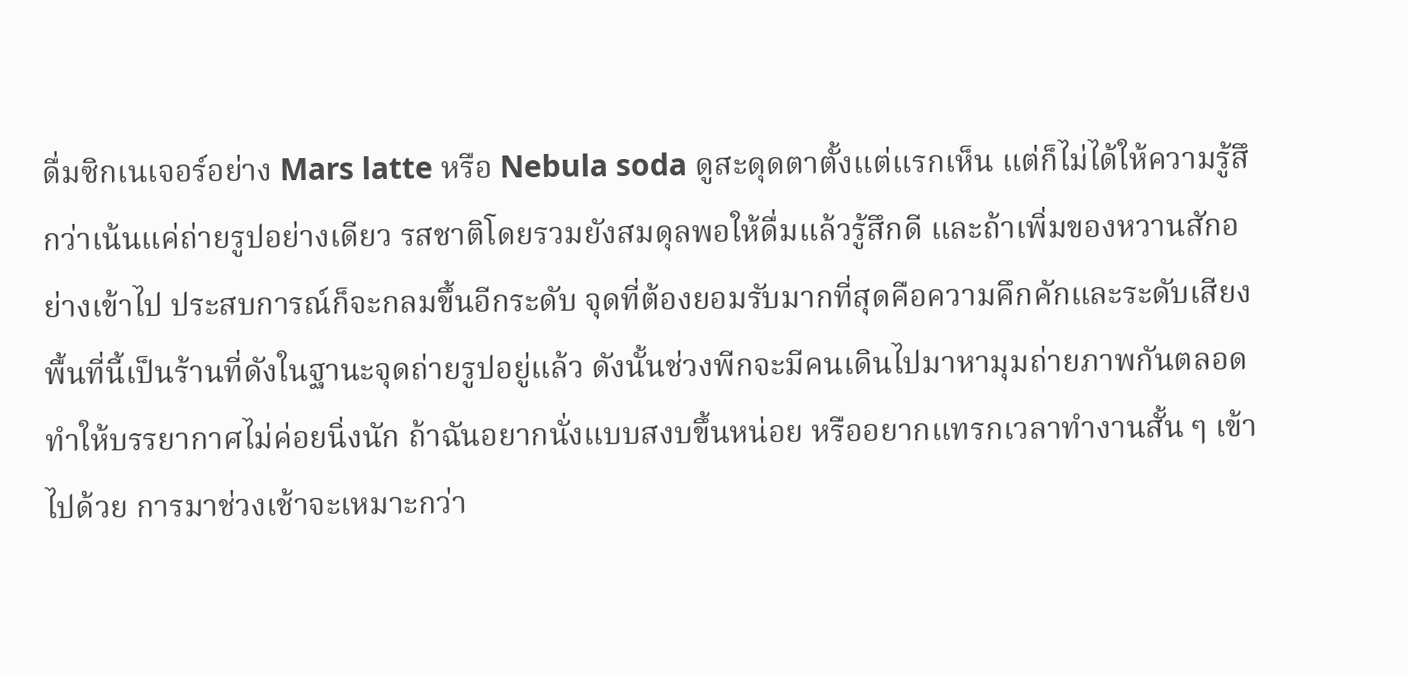ดื่มซิกเนเจอร์อย่าง Mars latte หรือ Nebula soda ดูสะดุดตาตั้งแต่แรกเห็น แต่ก็ไม่ได้ให้ความรู้สึกว่าเน้นแค่ถ่ายรูปอย่างเดียว รสชาติโดยรวมยังสมดุลพอให้ดื่มแล้วรู้สึกดี และถ้าเพิ่มของหวานสักอย่างเข้าไป ประสบการณ์ก็จะกลมขึ้นอีกระดับ จุดที่ต้องยอมรับมากที่สุดคือความคึกคักและระดับเสียง พื้นที่นี้เป็นร้านที่ดังในฐานะจุดถ่ายรูปอยู่แล้ว ดังนั้นช่วงพีกจะมีคนเดินไปมาหามุมถ่ายภาพกันตลอด ทำให้บรรยากาศไม่ค่อยนิ่งนัก ถ้าฉันอยากนั่งแบบสงบขึ้นหน่อย หรืออยากแทรกเวลาทำงานสั้น ๆ เข้าไปด้วย การมาช่วงเช้าจะเหมาะกว่า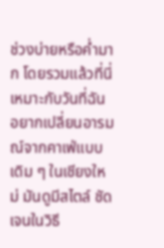ช่วงบ่ายหรือค่ำมาก โดยรวมแล้วที่นี่เหมาะกับวันที่ฉันอยากเปลี่ยนอารมณ์จากคาเฟ่แบบเดิม ๆ ในเชียงใหม่ มันดูมีสไตล์ ชัดเจนในวิธี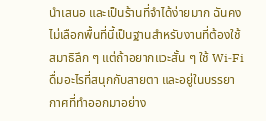นำเสนอ และเป็นร้านที่จำได้ง่ายมาก ฉันคงไม่เลือกพื้นที่นี้เป็นฐานสำหรับงานที่ต้องใช้สมาธิลึก ๆ แต่ถ้าอยากแวะสั้น ๆ ใช้ Wi‑Fi ดื่มอะไรที่สนุกกับสายตา และอยู่ในบรรยากาศที่ทำออกมาอย่าง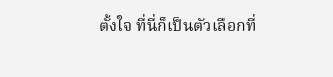ตั้งใจ ที่นี่ก็เป็นตัวเลือกที่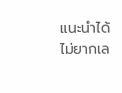แนะนำได้ไม่ยากเล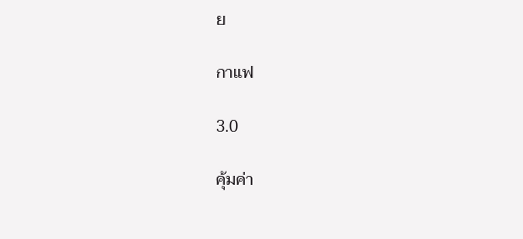ย

กาแฟ

3.0

คุ้มค่า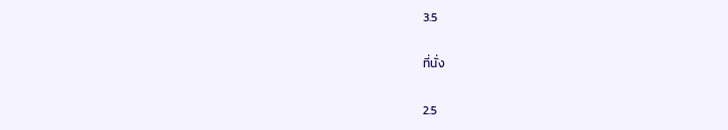3.5

ที่นั่ง

2.5